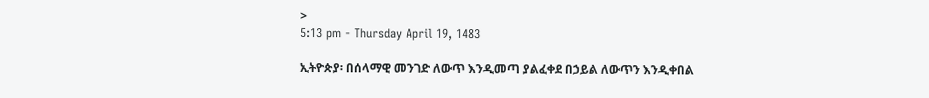>
5:13 pm - Thursday April 19, 1483

ኢትዮጵያ፡ በሰላማዊ መንገድ ለውጥ እንዲመጣ ያልፈቀደ በኃይል ለውጥን እንዲቀበል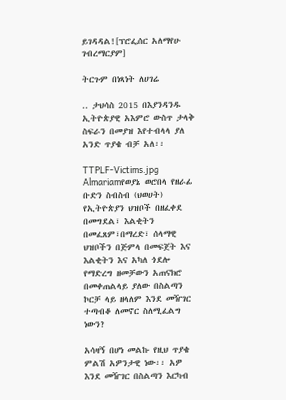ይገዳዳል![ፕሮፌሰር አለማየሁ ገብረማርያም]

ትርጉም በነጻነት ለሀገሬ

.. ታህሳስ 2015 በእያንዳንዱ ኢትዮጵያዊ አእምሮ ውስጥ ታላቅ ስፍራን በመያዝ እየተብላላ ያለ አንድ ጥያቄ ብቻ አለ፡፡

TTPLF-Victims.jpg Almariamየወያኔ ወሮበላ የዘራፊ ቡድን ስብስብ (ህወሀት) የኢትዮጵያን ህዝቦች በዘፈቀደ በመግደል፣ እልቂትን በመፈጸም፣በማረድ፣ ሰላማዊ ህዝቦችን በጅምላ በመፍጀት እና እልቂትን እና አካለ ጎደሎ የማድረግ ዘመቻውን አጠናክሮ በመቀጠልላይ ያለው በስልጣን ኮርቻ ላይ ዘላለም እንደ መዥገር ተጣብቆ ለመኖር ስለሚፈልግ ነውን?

አሳዛኝ በሆነ መልኩ የዚህ ጥያቄ ምልሽ አዎንታዊ ነው፡፡ አዎ እንደ መዥገር በስልጣን እርካብ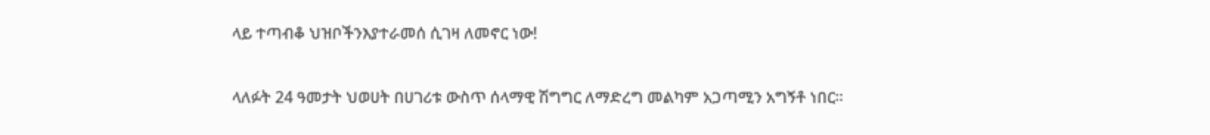ላይ ተጣብቆ ህዝቦችንእያተራመሰ ሲገዛ ለመኖር ነው!

ላለፉት 24 ዓመታት ህወሀት በሀገሪቱ ውስጥ ሰላማዊ ሽግግር ለማድረግ መልካም አጋጣሚን አግኝቶ ነበር፡፡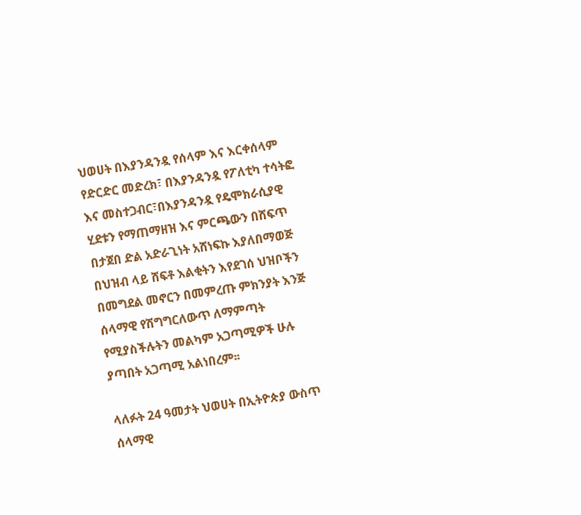ህወሀት በእያንዳንዷ የሰላም እና እርቀሰላም የድርድር መድረክ፣ በእያንዳንዷ የፖለቲካ ተሳትፎ እና መስተጋብር፣በእያንዳንዷ የዴሞክራሲያዊ ሂደቱን የማጠማዘዝ እና ምርጫውን በሸፍጥ በታጀበ ድል አድራጊነት አሸነፍኩ እያለበማወጅ በህዝብ ላይ ሸፍቶ እልቂትን እየደገሰ ህዝቦችን በመግደል መኖርን በመምረጡ ምክንያት እንጅ ሰላማዊ የሽግግርለውጥ ለማምጣት የሚያስችሉትን መልካም አጋጣሚዎች ሁሉ ያጣበት አጋጣሚ አልነበረም፡፡

ላለፉት 24 ዓመታት ህወሀት በኢትዮጵያ ውስጥ ሰላማዊ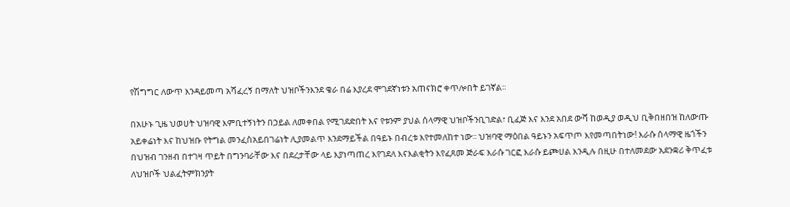የሽግግር ለውጥ እንዳይመጣ አሻፈረኝ በማለት ህዝቦችንእንደ ቄራ በሬ እያረደ ሞገደኛነቱን አጠናክሮ ቀጥሎበት ይገኛል፡፡

በአሁኑ ጊዜ ህወሀት ህዝባዊ እምቢተኝነትን በኃይል ለመቀበል የሚገደድበት እና የቱንም ያህል ሰላማዊ ህዝቦችንቢገድል፣ ቢፈጅ እና እንደ አበደ ውሻ ከወዲያ ወዲህ ቢቅበዘበዝ ከለውጡ አይቀሬነት እና ከህዝቡ የትግል መንፈስአይበገሬነት ሊያመልጥ እንደማይችል በዓይኑ በብረቱ እየተመለከተ ነው፡፡ ህዝባዊ ማዕበል ዓይኑን አፍጥጦ እየመጣበትነው! እራሱ ሰላማዊ ዜጎችን በህዝብ ገንዘብ በተገዛ ጥይት በግንባራቸው እና በደረታቸው ላይ እያነጣጠረ እየገደለ እናእልቂትን እየፈጸመ ጅራፍ እራሱ ገርፎ እራሱ ይጮሀል እንዲሉ በዚሁ በተለመደው አደንቋሪ ቅጥፈቱ ለህዝቦች ህልፈትምክንያት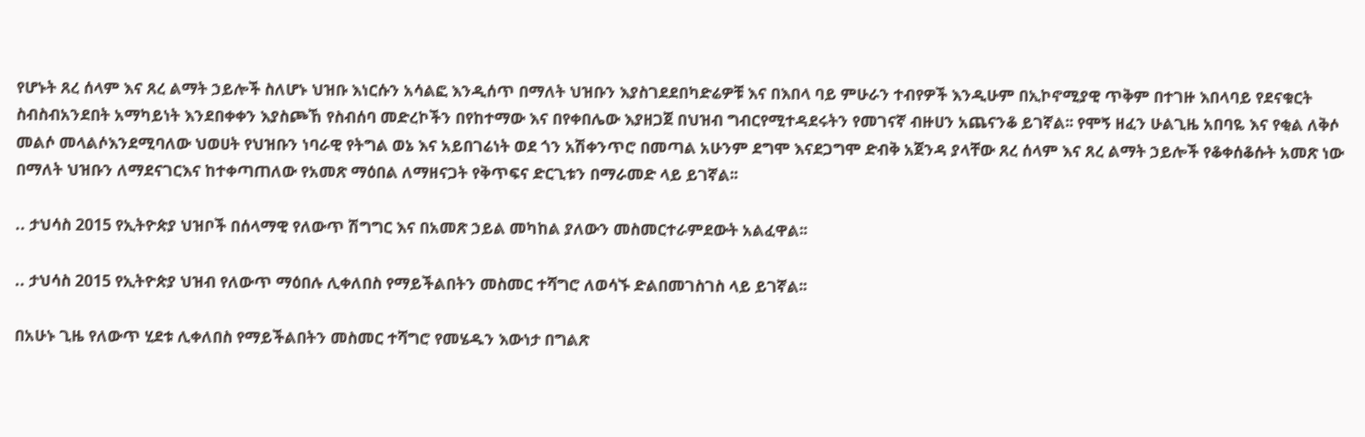የሆኑት ጸረ ሰላም እና ጸረ ልማት ኃይሎች ስለሆኑ ህዝቡ እነርሱን አሳልፎ እንዲሰጥ በማለት ህዝቡን እያስገደደበካድሬዎቹ እና በእበላ ባይ ምሁራን ተብየዎች እንዲሁም በኢኮኖሚያዊ ጥቅም በተገዙ እበላባይ የደናቁርት ስብስብአንደበት አማካይነት እንደበቀቀን እያስጮኸ የስብሰባ መድረኮችን በየከተማው እና በየቀበሌው እያዘጋጀ በህዝብ ግብርየሚተዳደሩትን የመገናኛ ብዙሀን አጨናንቆ ይገኛል፡፡ የሞኝ ዘፈን ሁልጊዜ አበባዬ እና የቂል ለቅሶ መልሶ መላልሶእንደሚባለው ህወሀት የህዝቡን ነባራዊ የትግል ወኔ እና አይበገሬነት ወደ ጎን አሽቀንጥሮ በመጣል አሁንም ደግሞ እናደጋግሞ ድብቅ አጀንዳ ያላቸው ጸረ ሰላም እና ጸረ ልማት ኃይሎች የቆቀሰቆሱት አመጽ ነው በማለት ህዝቡን ለማደናገርእና ከተቀጣጠለው የአመጽ ማዕበል ለማዘናጋት የቅጥፍና ድርጊቱን በማራመድ ላይ ይገኛል፡፡

.. ታህሳስ 2015 የኢትዮጵያ ህዝቦች በሰላማዊ የለውጥ ሽግግር እና በአመጽ ኃይል መካከል ያለውን መስመርተራምደውት አልፈዋል፡፡

.. ታህሳስ 2015 የኢትዮጵያ ህዝብ የለውጥ ማዕበሉ ሊቀለበስ የማይችልበትን መስመር ተሻግሮ ለወሳኙ ድልበመገስገስ ላይ ይገኛል፡፡

በአሁኑ ጊዜ የለውጥ ሂደቱ ሊቀለበስ የማይችልበትን መስመር ተሻግሮ የመሄዱን እውነታ በግልጽ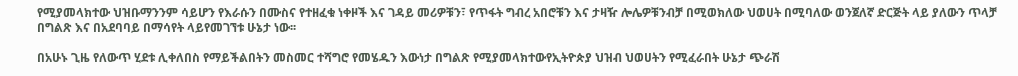የሚያመላክተው ህዝቡማንንም ሳይሆን የእራሱን በሙስና የተዘፈቁ ነቀዞች እና ገዳይ መሪዎቹን፣ የጥፋት ግብረ አበሮቹን እና ታዛዥ ሎሌዎቹንብቻ በሚወክለው ህወሀት በሚባለው ወንጀለኛ ድርጅት ላይ ያለውን ጥላቻ በግልጽ እና በአደባባይ በማሳየት ላይየመገኘቱ ሁኔታ ነው፡፡

በአሁኑ ጊዜ የለውጥ ሂደቱ ሊቀለበስ የማይችልበትን መስመር ተሻግሮ የመሄዱን እውነታ በግልጽ የሚያመላክተውየኢትዮጵያ ህዝብ ህወሀትን የሚፈራበት ሁኔታ ጭራሽ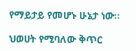የማይታይ የመሆኑ ሁኔታ ነው፡፡

ህወሀት የሚባለው ቅጥር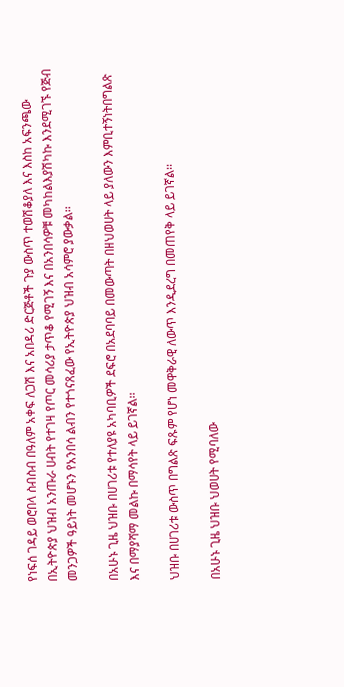የነፍሰ ገዳይ ወሮበላ ስብስብ በዓለም አቀፍ ለጋሽ እና አበዳሪ ድርጅቶች ጉያ ውስጥ ተወሽቆያለ እና እስከ አፍንጫው በኢትዮጵያ ህዝብ አንጡራ ሀብት የተገዛ የጦር መሳሪያ ታጥቆ የሚገኝ እና በአንበሳዎቹ መካከልእያሽካኩ እንደሚገኙ የጅብ መንጋዎች ዓይነት መሆኑን የአንበሳ ልብን የተጎናጸፈው የኢትዮጵያ ህዝብ አሳምሮ ያውቃል፡፡

በአሁኑ ጊዜ ህዝቡ በሀገሪቱ የተለያዩ አካባቢዎች ደፍሮ በአደባባይ በመውጣት በዘህወሀት ላይ ያለውን እምቢተኝነትበግልጽ እና በማያሻማ መልኩ በማሳየት ላይ ይገኛል፡፡

ህዝቡ በሀገሪቱ ውስጥ በግልጽ ፍጹም የሆነ መዋቅራዊ ለውጥ እንዲደረግ በመጠየቅ ላይ ይገኛል፡፡

በአሁኑ ጊዜ ህዝቡ ህወሀት የሚባለው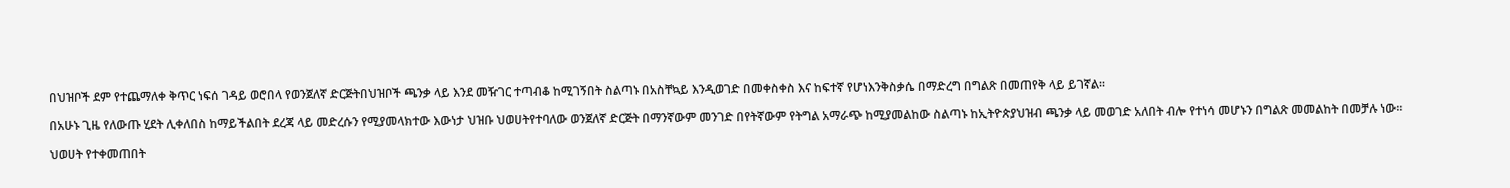በህዝቦች ደም የተጨማለቀ ቅጥር ነፍሰ ገዳይ ወሮበላ የወንጀለኛ ድርጅትበህዝቦች ጫንቃ ላይ እንደ መዥገር ተጣብቆ ከሚገኝበት ስልጣኑ በአስቸኳይ እንዲወገድ በመቀስቀስ እና ከፍተኛ የሆነእንቅስቃሴ በማድረግ በግልጽ በመጠየቅ ላይ ይገኛል፡፡

በአሁኑ ጊዜ የለውጡ ሂደት ሊቀለበስ ከማይችልበት ደረጃ ላይ መድረሱን የሚያመላክተው እውነታ ህዝቡ ህወሀትየተባለው ወንጀለኛ ድርጅት በማንኛውም መንገድ በየትኛውም የትግል አማራጭ ከሚያመልከው ስልጣኑ ከኢትዮጵያህዝብ ጫንቃ ላይ መወገድ አለበት ብሎ የተነሳ መሆኑን በግልጽ መመልከት በመቻሉ ነው፡፡

ህወሀት የተቀመጠበት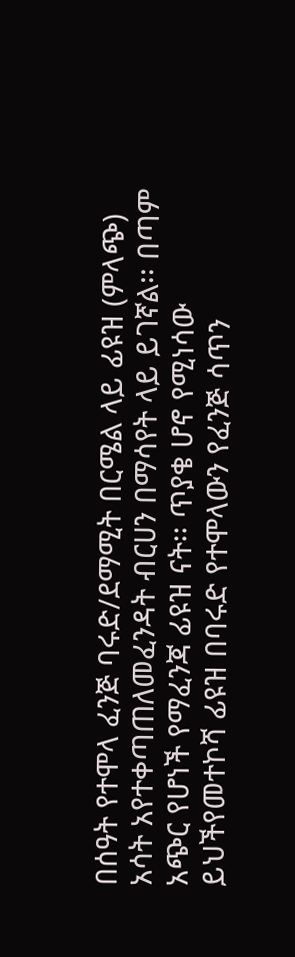በሰዓት የተሞላ ፈንጅ ባሩድ/ደማሚት በርሜል ላይ ፊዩዝ (ምላጭ) አሳት አየተቀጣጠለመፈንዳት ብርሀን በማሳየት ላይ ይገኛል፡፡ በጣም አጭር የሆነች የማፈንጃ ፊዩዝ ናት፡፡ ጥያቄ ሆኖ የሚነሳው ይህችየመተኮሻ ፊዩዝ በባሩድ የተሞላውን የፈንጅ ሳጥን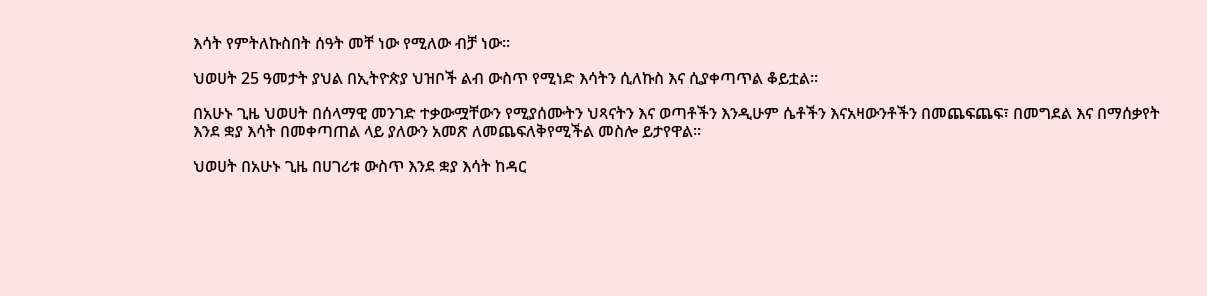እሳት የምትለኩስበት ሰዓት መቸ ነው የሚለው ብቻ ነው፡፡

ህወሀት 25 ዓመታት ያህል በኢትዮጵያ ህዝቦች ልብ ውስጥ የሚነድ እሳትን ሲለኩስ እና ሲያቀጣጥል ቆይቷል፡፡

በአሁኑ ጊዜ ህወሀት በሰላማዊ መንገድ ተቃውሟቸውን የሚያሰሙትን ህጻናትን እና ወጣቶችን እንዲሁም ሴቶችን እናአዛውንቶችን በመጨፍጨፍ፣ በመግደል እና በማሰቃየት እንደ ቋያ እሳት በመቀጣጠል ላይ ያለውን አመጽ ለመጨፍለቅየሚችል መስሎ ይታየዋል፡፡

ህወሀት በአሁኑ ጊዜ በሀገሪቱ ውስጥ እንደ ቋያ እሳት ከዳር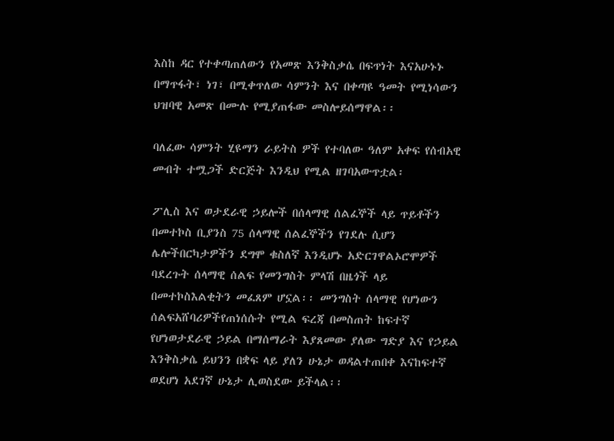እስከ ዳር የተቀጣጠለውን የአመጽ እንቅስቃሴ በፍጥነት እናአሁኑኑ በማጥፋት፣ ነገ፣ በሚቀጥለው ሳምንት እና በቀጣዩ ዓመት የሚነሳውን ህዝባዊ አመጽ በሙሉ የሚያጠፋው መስሎይሰማዋል፡፡

ባለፈው ሳምንት ሂዩማን ራይትስ ዎች የተባለው ዓለም አቀፍ የሰብአዊ መብት ተሟጋች ድርጅት እንዲህ የሚል ዘገባአውጥቷል፡

ፖሊስ እና ወታደራዊ ኃይሎች በሰላማዊ ሰልፈኞች ላይ ጥይቶችን በመተኮስ ቢያንስ 75 ሰላማዊ ሰልፈኞችን የገደሉ ሲሆን ሌሎችበርካታዎችን ደግሞ ቁስለኛ እንዲሆኑ አድርገዋልኦሮሞዎች ባደረጉት ሰላማዊ ሰልፍ የመንግስት ምላሽ በዜጎች ላይ በመተኮስእልቂትን መፈጸም ሆኗል፡፡ መንግስት ሰላማዊ የሆነውን ሰልፍአሸባሪዎችየጠነሰሱት የሚል ፍረጃ በመስጠት ከፍተኛ የሆነወታደራዊ ኃይል በማሰማራት እያጸመው ያለው ግድያ እና የኃይል እንቅስቃሴ ይህንን በቋፍ ላይ ያለን ሁኔታ ወዳልተጠበቀ እናከፍተኛ ወደሆነ አደገኛ ሁኔታ ሊወስደው ይችላል፡፡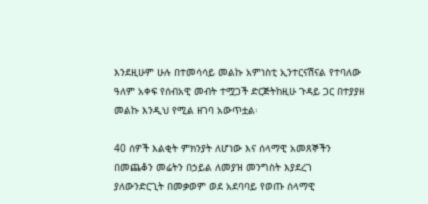እንደዚሁም ሁሉ በተመሳሳይ መልኩ አምነስቲ ኢንተርናሽናል የተባለው ዓለም አቀፍ የሰብአዊ መብት ተሟጋች ድርጅትከዚሁ ጉዳይ ጋር በተያያዘ መልኩ እንዲህ የሚል ዘገባ አውጥቷል፡

40 ሰዎች እልቂት ምክንያት ለሆነው እና ሰላማዊ አመጸኞችን በመጨቆን መሬትን በኃይል ለመያዝ መንግስት እያደረገ ያለውንድርጊት በመቃወም ወደ አደባባይ የወጡ ሰላማዊ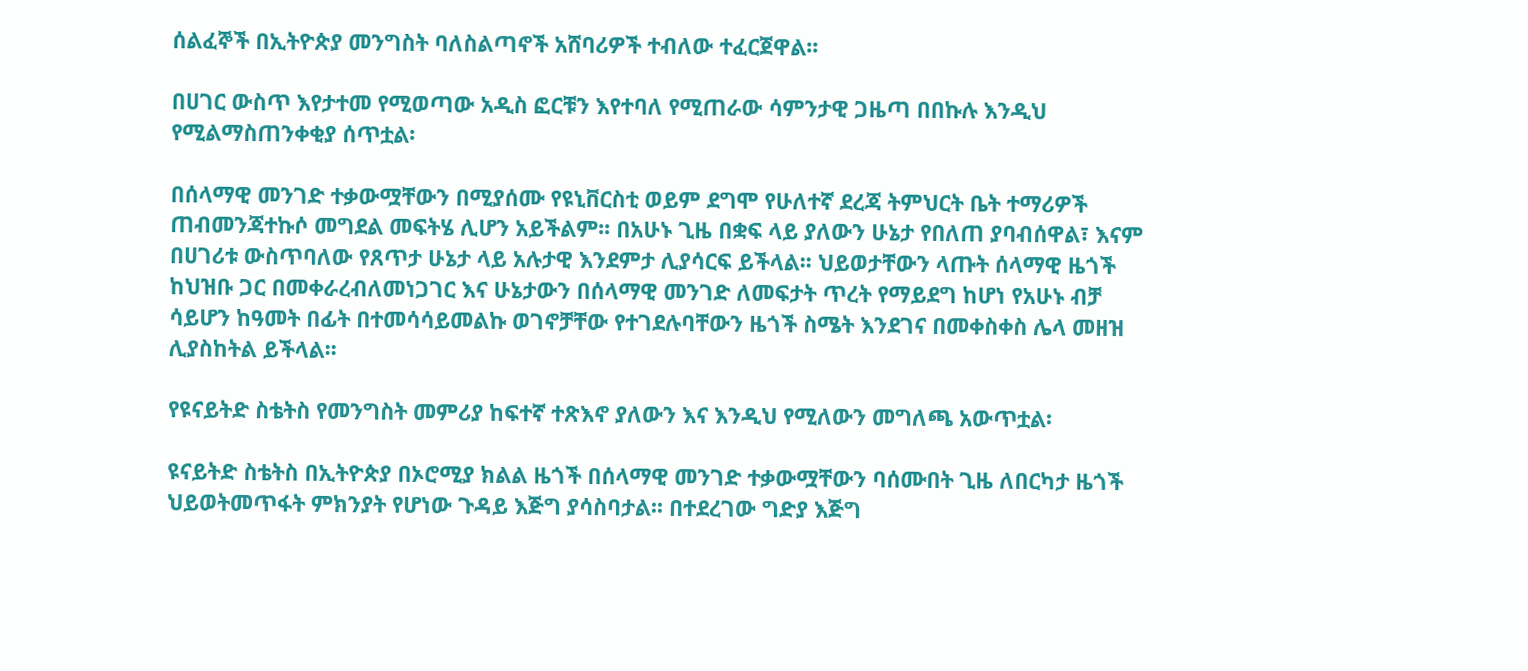ሰልፈኞች በኢትዮጵያ መንግስት ባለስልጣኖች አሸባሪዎች ተብለው ተፈርጀዋል፡፡

በሀገር ውስጥ እየታተመ የሚወጣው አዲስ ፎርቹን እየተባለ የሚጠራው ሳምንታዊ ጋዜጣ በበኩሉ እንዲህ የሚልማስጠንቀቂያ ሰጥቷል፡

በሰላማዊ መንገድ ተቃውሟቸውን በሚያሰሙ የዩኒቨርስቲ ወይም ደግሞ የሁለተኛ ደረጃ ትምህርት ቤት ተማሪዎች ጠብመንጃተኩሶ መግደል መፍትሄ ሊሆን አይችልም፡፡ በአሁኑ ጊዜ በቋፍ ላይ ያለውን ሁኔታ የበለጠ ያባብሰዋል፣ እናም በሀገሪቱ ውስጥባለው የጸጥታ ሁኔታ ላይ አሉታዊ እንደምታ ሊያሳርፍ ይችላል፡፡ ህይወታቸውን ላጡት ሰላማዊ ዜጎች ከህዝቡ ጋር በመቀራረብለመነጋገር እና ሁኔታውን በሰላማዊ መንገድ ለመፍታት ጥረት የማይደግ ከሆነ የአሁኑ ብቻ ሳይሆን ከዓመት በፊት በተመሳሳይመልኩ ወገኖቻቸው የተገደሉባቸውን ዜጎች ስሜት እንደገና በመቀስቀስ ሌላ መዘዝ ሊያስከትል ይችላል፡፡

የዩናይትድ ስቴትስ የመንግስት መምሪያ ከፍተኛ ተጽእኖ ያለውን እና እንዲህ የሚለውን መግለጫ አውጥቷል፡

ዩናይትድ ስቴትስ በኢትዮጵያ በኦሮሚያ ክልል ዜጎች በሰላማዊ መንገድ ተቃውሟቸውን ባሰሙበት ጊዜ ለበርካታ ዜጎች ህይወትመጥፋት ምክንያት የሆነው ጉዳይ እጅግ ያሳስባታል፡፡ በተደረገው ግድያ እጅግ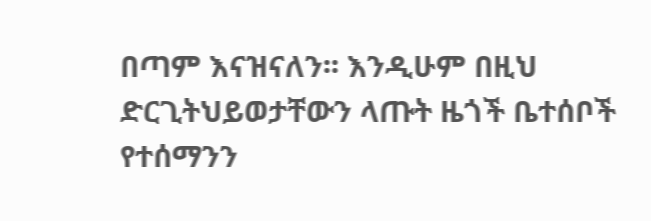በጣም እናዝናለን፡፡ እንዲሁም በዚህ ድርጊትህይወታቸውን ላጡት ዜጎች ቤተሰቦች የተሰማንን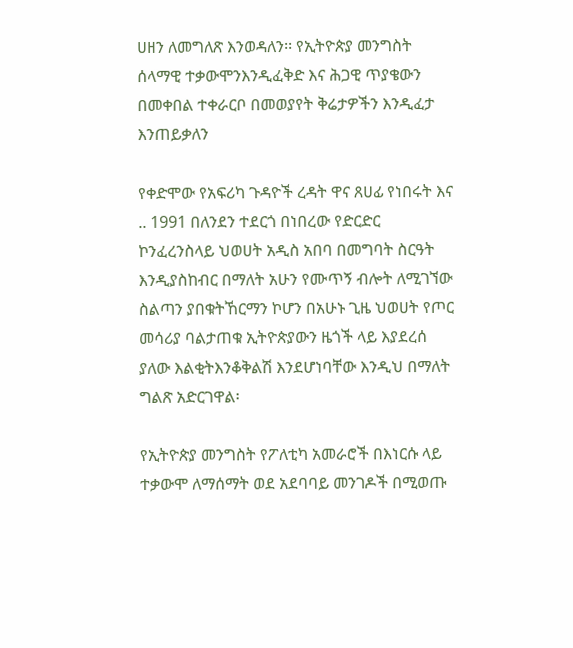ሀዘን ለመግለጽ እንወዳለን፡፡ የኢትዮጵያ መንግስት ሰላማዊ ተቃውሞንእንዲፈቅድ እና ሕጋዊ ጥያቄውን በመቀበል ተቀራርቦ በመወያየት ቅሬታዎችን እንዲፈታ እንጠይቃለን

የቀድሞው የአፍሪካ ጉዳዮች ረዳት ዋና ጸሀፊ የነበሩት እና .. 1991 በለንደን ተደርጎ በነበረው የድርድር ኮንፈረንስላይ ህወሀት አዲስ አበባ በመግባት ስርዓት እንዲያስከብር በማለት አሁን የሙጥኝ ብሎት ለሚገኘው ስልጣን ያበቁትኸርማን ኮሆን በአሁኑ ጊዜ ህወሀት የጦር መሳሪያ ባልታጠቁ ኢትዮጵያውን ዜጎች ላይ እያደረሰ ያለው እልቂትእንቆቅልሽ እንደሆነባቸው እንዲህ በማለት ግልጽ አድርገዋል፡

የኢትዮጵያ መንግስት የፖለቲካ አመራሮች በእነርሱ ላይ ተቃውሞ ለማሰማት ወደ አደባባይ መንገዶች በሚወጡ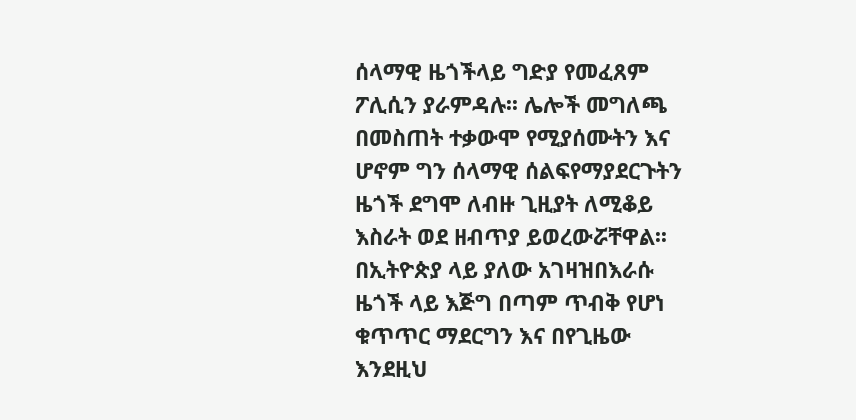ሰላማዊ ዜጎችላይ ግድያ የመፈጸም ፖሊሲን ያራምዳሉ፡፡ ሌሎች መግለጫ በመስጠት ተቃውሞ የሚያሰሙትን እና ሆኖም ግን ሰላማዊ ሰልፍየማያደርጉትን ዜጎች ደግሞ ለብዙ ጊዚያት ለሚቆይ እስራት ወደ ዘብጥያ ይወረውሯቸዋል፡፡ በኢትዮጵያ ላይ ያለው አገዛዝበእራሱ ዜጎች ላይ እጅግ በጣም ጥብቅ የሆነ ቁጥጥር ማደርግን እና በየጊዜው እንደዚህ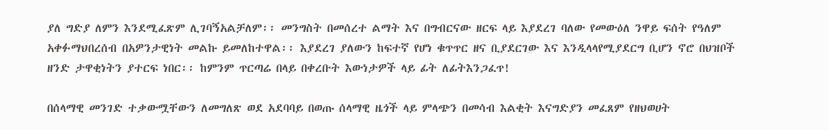ያለ ግድያ ለምን እንደሚፈጽም ሊገባኝአልቻለም፡፡ መንግስት በመሰረተ ልማት እና በግብርናው ዘርፍ ላይ እያደረገ ባለው የመውዕለ ንዋይ ፍሰት የዓለም አቀፉማህበረሰብ በአዎንታዊነት መልኩ ይመለከተዋል፡፡ እያደረገ ያለውን ከፍተኛ የሆነ ቁጥጥር ዘና ቢያደርገው እና እንዲላላየሚያደርግ ቢሆን ኖሮ በህዝቦች ዘንድ ታዋቂነትን ያተርፍ ነበር፡፡ ከምንም ጥርጣሬ በላይ በቀረቡት እውነታዎች ላይ ፊት ለፊትእንጋፈጥ!

በሰላማዊ መንገድ ተቃውሟቸውን ለመግለጽ ወደ አደባባይ በወጡ ሰላማዊ ዜጎች ላይ ምላጭን በመሳብ እልቂት እናግድያን መፈጸም የዘህወሀት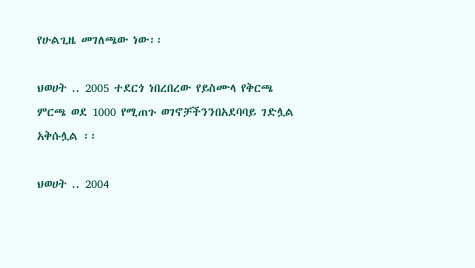የሁልጊዜ መገለጫው ነው፡፡

ህወሀት .. 2005 ተደርጎ ነበረበረው የይስሙላ የቅርጫ ምርጫ ወደ 1000 የሚጠጉ ወገኖቻችንንበአደባባይ ገድሏል አቅሱሏል ፡፡

ህወሀት .. 2004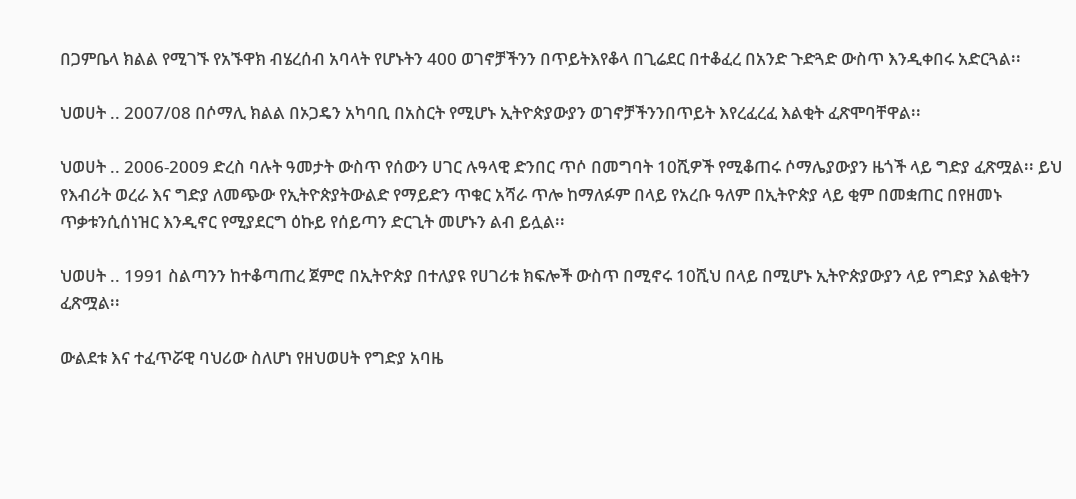በጋምቤላ ክልል የሚገኙ የአኙዋክ ብሄረሰብ አባላት የሆኑትን 400 ወገኖቻችንን በጥይትእየቆላ በጊሬደር በተቆፈረ በአንድ ጉድጓድ ውስጥ እንዲቀበሩ አድርጓል፡፡

ህወሀት .. 2007/08 በሶማሊ ክልል በኦጋዴን አካባቢ በአስርት የሚሆኑ ኢትዮጵያውያን ወገኖቻችንንበጥይት እየረፈረፈ እልቂት ፈጽሞባቸዋል፡፡

ህወሀት .. 2006-2009 ድረስ ባሉት ዓመታት ውስጥ የሰውን ሀገር ሉዓላዊ ድንበር ጥሶ በመግባት 10ሺዎች የሚቆጠሩ ሶማሌያውያን ዜጎች ላይ ግድያ ፈጽሟል፡፡ ይህ የእብሪት ወረራ እና ግድያ ለመጭው የኢትዮጵያትውልድ የማይድን ጥቁር አሻራ ጥሎ ከማለፉም በላይ የአረቡ ዓለም በኢትዮጵያ ላይ ቂም በመቋጠር በየዘመኑ ጥቃቱንሲሰነዝር እንዲኖር የሚያደርግ ዕኩይ የሰይጣን ድርጊት መሆኑን ልብ ይሏል፡፡

ህወሀት .. 1991 ስልጣንን ከተቆጣጠረ ጀምሮ በኢትዮጵያ በተለያዩ የሀገሪቱ ክፍሎች ውስጥ በሚኖሩ 10ሺህ በላይ በሚሆኑ ኢትዮጵያውያን ላይ የግድያ እልቂትን ፈጽሟል፡፡

ውልደቱ እና ተፈጥሯዊ ባህሪው ስለሆነ የዘህወሀት የግድያ አባዜ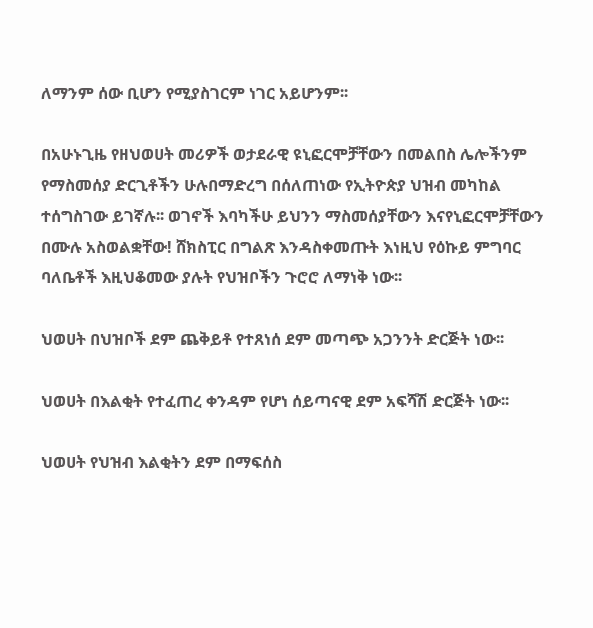ለማንም ሰው ቢሆን የሚያስገርም ነገር አይሆንም፡፡

በአሁኑጊዜ የዘህወሀት መሪዎች ወታደራዊ ዩኒፎርሞቻቸውን በመልበስ ሌሎችንም የማስመሰያ ድርጊቶችን ሁሉበማድረግ በሰለጠነው የኢትዮጵያ ህዝብ መካከል ተሰግስገው ይገኛሉ፡፡ ወገኖች እባካችሁ ይህንን ማስመሰያቸውን እናየኒፎርሞቻቸውን በሙሉ አስወልቋቸው! ሸክስፒር በግልጽ እንዳስቀመጡት እነዚህ የዕኩይ ምግባር ባለቤቶች እዚህቆመው ያሉት የህዝቦችን ጉሮሮ ለማነቅ ነው፡፡

ህወሀት በህዝቦች ደም ጨቅይቶ የተጸነሰ ደም መጣጭ አጋንንት ድርጅት ነው፡፡

ህወሀት በእልቂት የተፈጠረ ቀንዳም የሆነ ሰይጣናዊ ደም አፍሻሽ ድርጅት ነው፡፡

ህወሀት የህዝብ እልቂትን ደም በማፍሰስ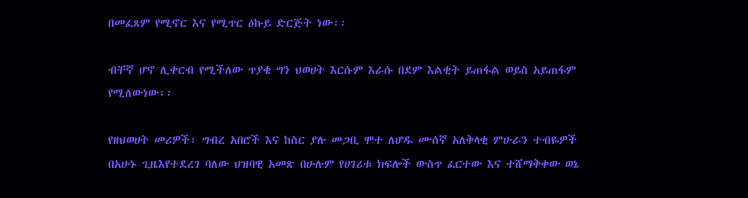በመፈጸም የሚኖር እና የሚጥር ዕኩይ ድርጅት ነው፡፡

ብቸኛ ሆኖ ሊቀርብ የሚችለው ጥያቄ ግን ህወሀት እርሱም እራሱ በደም እልቂት ይጠፋል ወይስ አይጠፋም የሚለውነው፡፡

የዘህወሀት መሪዎች፣ ግብረ አበሮች እና ከስር ያሉ መጋቢ ሞተ ለሆዱ ሙሰኛ አለቅላቂ ምሁራን ተብዬዎች በአሁኑ ጊዜእየተደረገ ባለው ህዝባዊ አመጽ በሁሉም የሀገሪቱ ክፍሎች ውስጥ ፈርተው እና ተሸማቅቀው ወኔ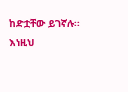ከድቷቸው ይገኛሉ፡፡እነዚህ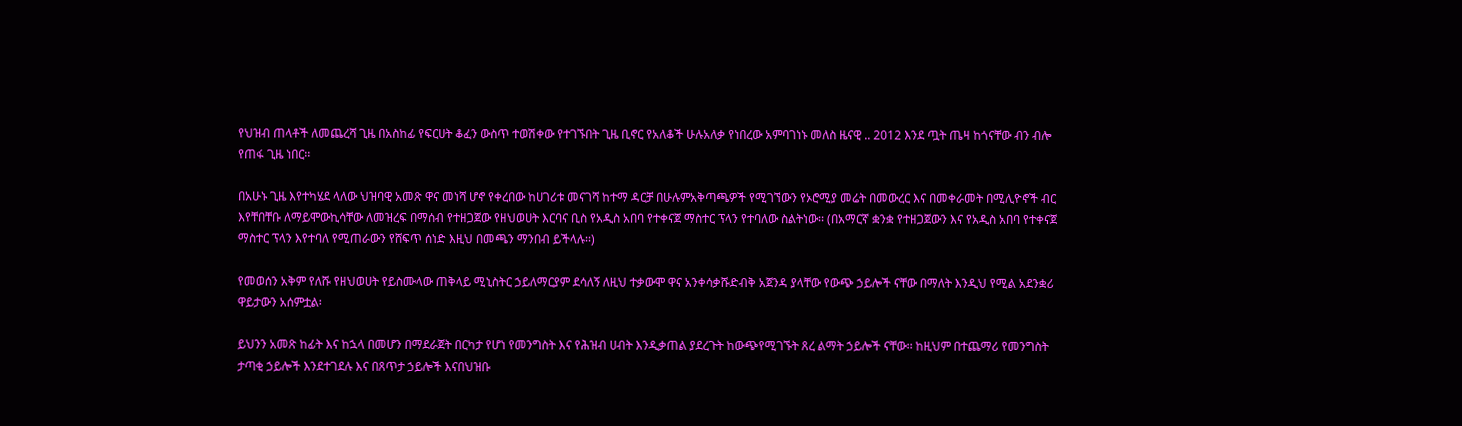የህዝብ ጠላቶች ለመጨረሻ ጊዜ በአስከፊ የፍርሀት ቆፈን ውስጥ ተወሽቀው የተገኙበት ጊዜ ቢኖር የአለቆች ሁሉአለቃ የነበረው አምባገነኑ መለስ ዜናዊ .. 2012 እንደ ጧት ጤዛ ከጎናቸው ብን ብሎ የጠፋ ጊዜ ነበር፡፡

በአሁኑ ጊዜ እየተካሄደ ላለው ህዝባዊ አመጽ ዋና መነሻ ሆኖ የቀረበው ከሀገሪቱ መናገሻ ከተማ ዳርቻ በሁሉምአቅጣጫዎች የሚገኘውን የኦሮሚያ መሬት በመውረር እና በመቀራመት በሚሊዮኖች ብር እየቸበቸቡ ለማይሞውኪሳቸው ለመዝረፍ በማሰብ የተዘጋጀው የዘህወሀት እርባና ቢስ የአዲስ አበባ የተቀናጀ ማስተር ፕላን የተባለው ስልትነው፡፡ (በአማርኛ ቋንቋ የተዘጋጀውን እና የአዲስ አበባ የተቀናጀ ማስተር ፕላን እየተባለ የሚጠራውን የሸፍጥ ሰነድ እዚህ በመጫን ማንበብ ይችላሉ፡፡)

የመወሰን አቅም የለሹ የዘህወሀት የይስሙላው ጠቅላይ ሚኒስትር ኃይለማርያም ደሳለኝ ለዚህ ተቃውሞ ዋና አንቀሳቃሹድብቅ አጀንዳ ያላቸው የውጭ ኃይሎች ናቸው በማለት እንዲህ የሚል አደንቋሪ ዋይታውን አሰምቷል፡

ይህንን አመጽ ከፊት እና ከኋላ በመሆን በማደራጀት በርካታ የሆነ የመንግስት እና የሕዝብ ሀብት እንዲቃጠል ያደረጉት ከውጭየሚገኙት ጸረ ልማት ኃይሎች ናቸው፡፡ ከዚህም በተጨማሪ የመንግስት ታጣቂ ኃይሎች እንደተገደሉ እና በጸጥታ ኃይሎች እናበህዝቡ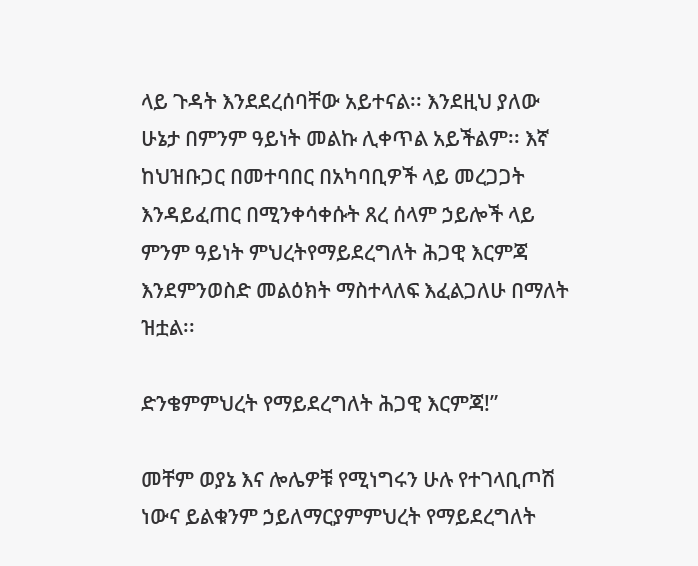ላይ ጉዳት እንደደረሰባቸው አይተናል፡፡ እንደዚህ ያለው ሁኔታ በምንም ዓይነት መልኩ ሊቀጥል አይችልም፡፡ እኛ ከህዝቡጋር በመተባበር በአካባቢዎች ላይ መረጋጋት እንዳይፈጠር በሚንቀሳቀሱት ጸረ ሰላም ኃይሎች ላይ ምንም ዓይነት ምህረትየማይደረግለት ሕጋዊ እርምጃ እንደምንወስድ መልዕክት ማስተላለፍ እፈልጋለሁ በማለት ዝቷል፡፡

ድንቄምምህረት የማይደረግለት ሕጋዊ እርምጃ!”

መቸም ወያኔ እና ሎሌዎቹ የሚነግሩን ሁሉ የተገላቢጦሽ ነውና ይልቁንም ኃይለማርያምምህረት የማይደረግለት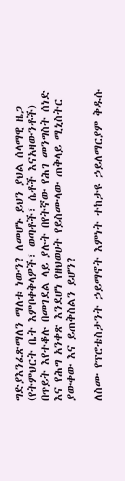ግድያእንፈጽማለን ማለቱ ነውን? ለመሆኑ ይህን ያህል ሰላማዊ ዜጋ (የትምህርት ቤት እምቦቀቅላዎች፣ ወጣቶች፣ ሴቶች እናአዛውንቶች) በጥይት እየተቆሉ በመገደል ላይ ያሉት በየትኛው የሕገ መንግስት ሰነድ እና የሕግ አንቀጽ እንደሆነ የዘህወሀት የይስሙላው ጠቅላይ ሚኒስትር ያውቀው እና ይጠቅስልን ይሆን?

ለስሙ የፕሮቴስታንት ኃይማኖት እምነት ተከታዩ ኃይለማርያም ቅዱሱ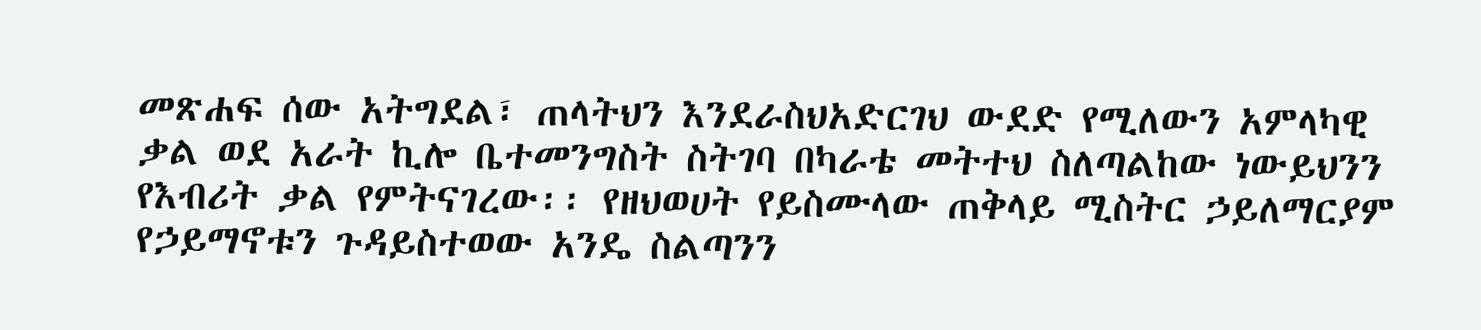መጽሐፍ ሰው አትግደል፣ ጠላትህን እንደራስህአድርገህ ውደድ የሚለውን አምላካዊ ቃል ወደ አራት ኪሎ ቤተመንግስት ስትገባ በካራቴ መትተህ ስለጣልከው ነውይህንን የእብሪት ቃል የምትናገረው፡፡ የዘህወሀት የይስሙላው ጠቅላይ ሚስትር ኃይለማርያም የኃይማኖቱን ጉዳይስተወው አንዴ ስልጣንን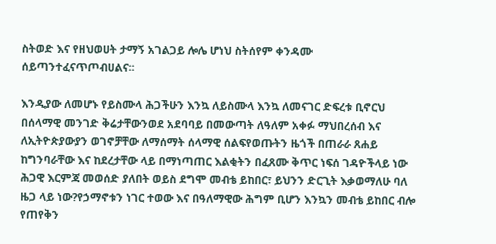ስትወድ እና የዘህወሀት ታማኝ አገልጋይ ሎሌ ሆነህ ስትሰየም ቀንዳሙ ሰይጣንተፈናጥጦብሀልና፡፡

እንዲያው ለመሆኑ የይስሙላ ሕጋችሁን እንኳ ለይስሙላ እንኳ ለመናገር ድፍረቱ ቢኖርህ በሰላማዊ መንገድ ቅሬታቸውንወደ አደባባይ በመውጣት ለዓለም አቀፉ ማህበረሰብ እና ለኢትዮጵያውያን ወገኖቻቸው ለማሰማት ሰላማዊ ሰልፍየወጡትን ዜጎች በጠራራ ጸሐይ ከግንባራቸው እና ከደረታቸው ላይ በማነጣጠር እልቂትን በፈጸሙ ቅጥር ነፍሰ ገዳዮችላይ ነው ሕጋዊ እርምጃ መወሰድ ያለበት ወይስ ደግሞ መብቴ ይከበር፣ ይህንን ድርጊት እቃወማለሁ ባለ ዜጋ ላይ ነው?የኃማኖቱን ነገር ተወው እና በዓለማዊው ሕግም ቢሆን እንኳን መብቴ ይከበር ብሎ የጠየቅን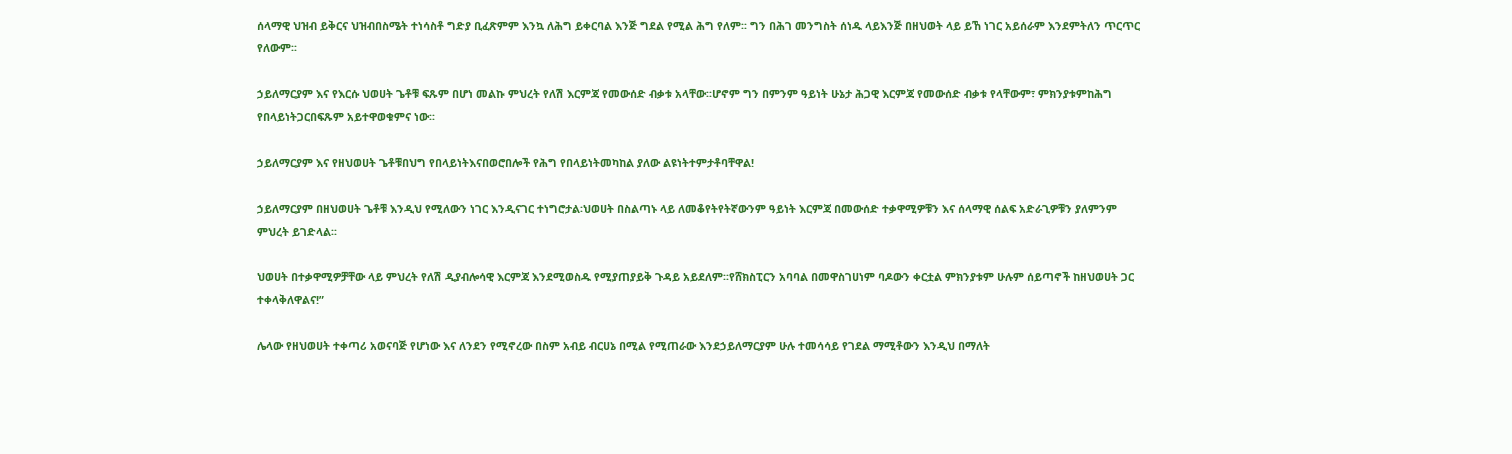ሰላማዊ ህዝብ ይቅርና ህዝብበስሜት ተነሳስቶ ግድያ ቢፈጽምም እንኳ ለሕግ ይቀርባል እንጅ ግደል የሚል ሕግ የለም፡፡ ግን በሕገ መንግስት ሰነዱ ላይእንጅ በዘህወት ላይ ይኸ ነገር አይሰራም እንደምትለን ጥርጥር የለውም፡፡

ኃይለማርያም እና የእርሱ ህወሀት ጌቶቹ ፍጹም በሆነ መልኩ ምህረት የለሽ እርምጃ የመውሰድ ብቃቱ አላቸው፡፡ሆኖም ግን በምንም ዓይነት ሁኔታ ሕጋዊ እርምጃ የመውሰድ ብቃቱ የላቸውም፣ ምክንያቱምከሕግ የበላይነትጋርበፍጹም አይተዋወቁምና ነው፡፡

ኃይለማርያም እና የዘህወሀት ጌቶቹበህግ የበላይነትእናበወሮበሎች የሕግ የበላይነትመካከል ያለው ልዩነትተምታቶባቸዋል!

ኃይለማርያም በዘህወሀት ጌቶቹ እንዲህ የሚለውን ነገር እንዲናገር ተነግሮታል፡ህወሀት በስልጣኑ ላይ ለመቆየትየትኛውንም ዓይነት እርምጃ በመውሰድ ተቃዋሚዎቹን እና ሰላማዊ ሰልፍ አድራጊዎቹን ያለምንም ምህረት ይገድላል፡፡

ህወሀት በተቃዋሚዎቻቸው ላይ ምህረት የለሽ ዲያብሎሳዊ እርምጃ እንደሚወስዱ የሚያጠያይቅ ጉዳይ አይደለም፡፡የሸክስፒርን አባባል በመዋስገሀነም ባዶውን ቀርቷል ምክንያቱም ሁሉም ሰይጣኖች ከዘህወሀት ጋር ተቀላቅለዋልና!”

ሌላው የዘህወሀት ተቀጣሪ አወናባጅ የሆነው እና ለንደን የሚኖረው በስም አብይ ብርሀኔ በሚል የሚጠራው እንደኃይለማርያም ሁሉ ተመሳሳይ የገደል ማሚቶውን እንዲህ በማለት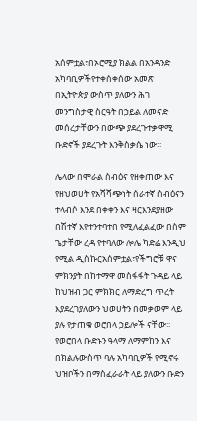አሰምቷል፣በኦሮሚያ ክልል በአንዳንድ አካባቢዎችየተቀሰቀሰው አመጽ በኢትዮጵያ ውስጥ ያለውን ሕገ መንግስታዊ ስርዓት በኃይል ለመናድ መሰረታቸውን በውጭ ያደረጉተቃዋሚ ቡድኖች ያደረጉት እንቅስቃሴ ነው፡፡

ሌላው በሞራል ስብዕና የዘቀጠው እና የዘህወሀት የአሻሻጭነት ሰራተኛ ስብዕናን ተላብሶ እንደ በቀቀን እና ዛርእንደያዘው በሽተኛ እየተንተባተበ የሚለፈልፈው በስም ጌታቸው ረዳ የተባለው ሎሌ ካድሬ እንዲህ የሚል ዲስኩርአሰምቷል፣የችግሮቹ ዋና ምክንያት በከተማዋ መስፋፋት ጉዳይ ላይ ከህዝብ ጋር ምክክር ለማድረግ ጥረት እያደረገያለውን ህወሀትን በመቃወም ላይ ያሉ የታጠቁ ወሮበላ ኃይሎች ናቸው፡፡ የወሮበላ ቡድኑን ዓላማ ለማምከን እና በክልሉውስጥ ባሉ አካባቢዎች የሚኖሩ ህዝቦችን በማስፈራራት ላይ ያለውን ቡድን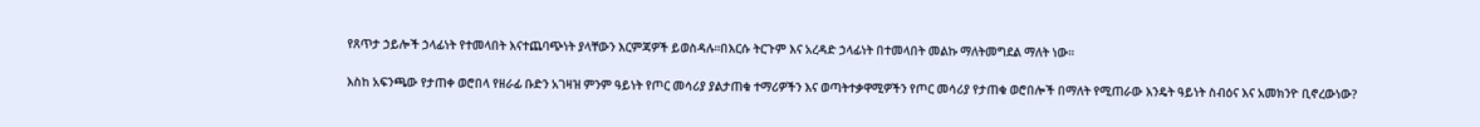የጸጥታ ኃይሎች ኃላፊነት የተመላበት እናተጨባጭነት ያላቸውን እርምጃዎች ይወስዳሉ፡፡በእርሱ ትርጉም እና አረዳድ ኃላፊነት በተመላበት መልኩ ማለትመግደል ማለት ነው፡፡

እስከ አፍንጫው የታጠቀ ወሮበላ የዘራፊ ቡድን አገዛዝ ምንም ዓይነት የጦር መሳሪያ ያልታጠቁ ተማሪዎችን እና ወጣትተቃዋሚዎችን የጦር መሳሪያ የታጠቁ ወሮበሎች በማለት የሚጠራው እንዴት ዓይነት ስብዕና እና አመክንዮ ቢኖረውነው?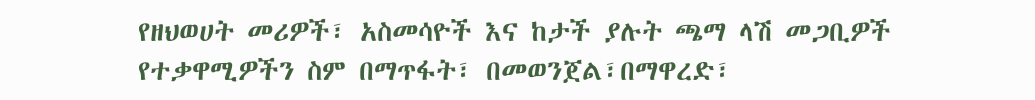የዘህወሀት መሪዎች፣ አስመሳዮች እና ከታች ያሉት ጫማ ላሽ መጋቢዎች የተቃዋሚዎችን ስም በማጥፋት፣ በመወንጀል፣በማዋረድ፣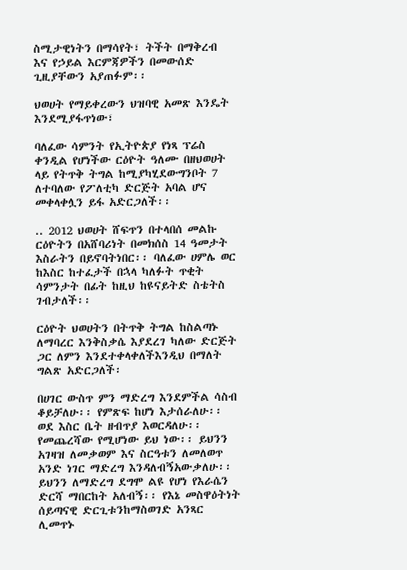ስሚታዊነትን በማሳየት፣ ትችት በማቅረብ እና የኃይል እርምጃዎችን በመውሰድ ጊዚያቸውን አያጠፉም፡፡

ህወሀት የማይቀረውን ህዝባዊ አመጽ እንዴት እንደሚያፋጥነው፣

ባለፈው ሳምንት የኢትዮጵያ የነጻ ፕሬስ ቀንዲል የሆነችው ርዕዮት ዓለሙ በዘህወሀት ላይ የትጥቅ ትግል ከሚያካሂደውግንቦት 7 ለተባለው የፖለቲካ ድርጅት አባል ሆና መቀላቀሏን ይፋ አድርጋለች፡፡

.. 2012 ህወሀት ሸፍጥን በተላበሰ መልኩ ርዕዮትን በአሸባሪነት በመክሰስ 14 ዓመታት እስራትን በይኖባትነበር፡፡ ባለፈው ሀምሌ ወር ከእስር ከተፈታች በኋላ ካለፉት ጥቂት ሳምንታት በፊት ከዚህ ከዩናይትድ ስቴትስ ገብታለች፡፡

ርዕዮት ህወሀትን በትጥቅ ትግል ከስልጣኑ ለማባረር እንቅስቃሴ እያደረገ ካለው ድርጅት ጋር ለምን እንደተቀላቀለችእንዲህ በማለት ግልጽ አድርጋለች፡

በሀገር ውስጥ ምን ማድረግ እንደምችል ሳስብ ቆይቻለሁ፡፡ የምጽፍ ከሆነ እታሰራለሁ፡፡ ወደ እስር ቤት ዘብጥያ እወርዳለሁ፡፡የመጨረሻው የሚሆነው ይህ ነው፡፡ ይህንን አገዛዝ ለመቃወም እና ስርዓቱን ለመለወጥ አንድ ነገር ማድረግ እንዳለብኝአውቃለሁ፡፡ ይህንን ለማድረግ ደግሞ ልዩ የሆነ የእራሴን ድርሻ ማበርከት አለብኝ፡፡ የእኔ መስዋዕትነት ሰይጣናዊ ድርጊቱንከማስወገድ አንጻር ሊመጥኑ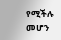የሚችሉ መሆን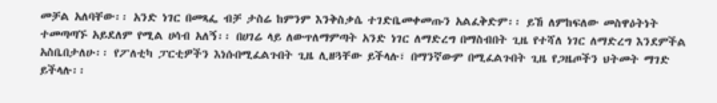መቻል አለባቸው፡፡ አንድ ነገር በመጻፌ ብቻ ታስሬ ከምንም እንቅስቃሴ ተገድቤመቀመጡን አልፈቅድም፡፡ ይኸ ለምከፍለው መስዋዕትነት ተመጣጣኙ አይደለም የሚል ሀሳብ አለኝ፡፡ በሀገሬ ላይ ለውጥለማምጣት አንድ ነገር ለማድረግ በማስብበት ጊዜ የተሻለ ነገር ለማድረግ እንደምችል አስቤበታለሁ፡፡ የፖለቲካ ፓርቲዎችን እነሱበሚፈልጉበት ጊዜ ሊዘጓቸው ይችላሉ፣ በማንኛውም በሚፈልጉበት ጊዜ የጋዜጦችን ህትመት ማገድ ይችላሉ፡፡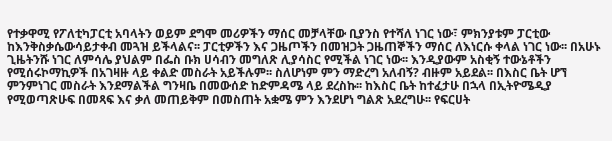የተቃዋሚ የፖለቲካፓርቲ አባላትን ወይም ደግሞ መሪዎችን ማሰር መቻላቸው ቢያንስ የተሻለ ነገር ነው፣ ምክንያቱም ፓርቲው ከእንቅስቃሴውሳይታቀብ መጓዝ ይችላልና፡፡ ፓርቲዎችን እና ጋዜጦችን በመዝጋት ጋዜጠኞችን ማሰር ለእነርሱ ቀላል ነገር ነው፡፡ በአሁኑ ጊዜትንሹ ነገር ለምሳሌ ያህልም በፌስ ቡክ ሀሳብን መግለጽ ሊያሳስር የሚችል ነገር ነው፡፡ እንዲያውም አስቂኝ ተውኔቶችን የሚሰሩኮማኪዎች በአገዛዙ ላይ ቀልድ መስራት አይችሉም፡፡ ስለሆነም ምን ማድረግ አለብኝ? ብዙም አይደል፡፡ በእስር ቤት ሆኘ ምንምነገር መስራት እንደማልችል ግንዛቤ በመውሰድ ከድምዳሜ ላይ ደረስኩ፡፡ ከእስር ቤት ከተፈታሁ በኋላ በኢትዮሜዲያ የሚወጣጽሁፍ በመጻፍ እና ቃለ መጠይቅም በመስጠት አቋሜ ምን እንደሆነ ግልጽ አደረግሁ፡፡ የፍርሀት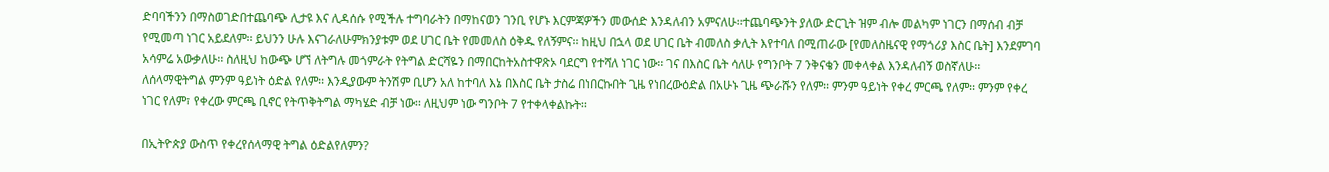ድባባችንን በማስወገድበተጨባጭ ሊታዩ እና ሊዳሰሱ የሚችሉ ተግባራትን በማከናወን ገንቢ የሆኑ እርምጃዎችን መውሰድ እንዳለብን አምናለሁ፡፡ተጨባጭንት ያለው ድርጊት ዝም ብሎ መልካም ነገርን በማሰብ ብቻ የሚመጣ ነገር አይደለም፡፡ ይህንን ሁሉ እናገራለሁምክንያቱም ወደ ሀገር ቤት የመመለስ ዕቅዱ የለኝምና፡፡ ከዚህ በኋላ ወደ ሀገር ቤት ብመለስ ቃሊት እየተባለ በሚጠራው [የመለስዜናዊ የማጎሪያ እስር ቤት] እንደምገባ አሳምሬ አውቃለሁ፡፡ ስለዚህ ከውጭ ሆኘ ለትግሉ መጎምራት የትግል ድርሻዬን በማበርከትአስተዋጽኦ ባደርግ የተሻለ ነገር ነው፡፡ ገና በእስር ቤት ሳለሁ የግንቦት 7 ንቅናቄን መቀላቀል እንዳለብኝ ወስኛለሁ፡፡ ለሰላማዊትግል ምንም ዓይነት ዕድል የለም፡፡ እንዲያውም ትንሽም ቢሆን አለ ከተባለ እኔ በእስር ቤት ታስሬ በነበርኩበት ጊዜ የነበረውዕድል በአሁኑ ጊዜ ጭራሹን የለም፡፡ ምንም ዓይነት የቀረ ምርጫ የለም፡፡ ምንም የቀረ ነገር የለም፣ የቀረው ምርጫ ቢኖር የትጥቅትግል ማካሄድ ብቻ ነው፡፡ ለዚህም ነው ግንቦት 7 የተቀላቀልኩት፡፡

በኢትዮጵያ ውስጥ የቀረየሰላማዊ ትግል ዕድልየለምን?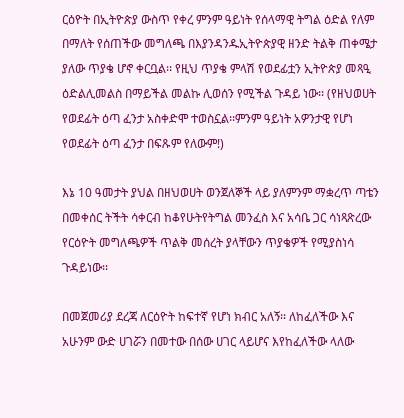ርዕዮት በኢትዮጵያ ውስጥ የቀረ ምንም ዓይነት የሰላማዊ ትግል ዕድል የለም በማለት የሰጠችው መግለጫ በእያንዳንዱኢትዮጵያዊ ዘንድ ትልቅ ጠቀሜታ ያለው ጥያቄ ሆኖ ቀርቧል፡፡ የዚህ ጥያቄ ምላሽ የወደፊቷን ኢትዮጵያ መጻዒ ዕድልሊመልስ በማይችል መልኩ ሊወሰን የሚችል ጉዳይ ነው፡፡ (የዘህወሀት የወደፊት ዕጣ ፈንታ አስቀድሞ ተወስኗል፡፡ምንም ዓይነት አዎንታዊ የሆነ የወደፊት ዕጣ ፈንታ በፍጹም የለውም!)

እኔ 10 ዓመታት ያህል በዘህወሀት ወንጀለኞች ላይ ያለምንም ማቋረጥ ጣቴን በመቀሰር ትችት ሳቀርብ ከቆየሁትየትግል መንፈስ እና አሳቤ ጋር ሳነጻጽረው የርዕዮት መግለጫዎች ጥልቅ መሰረት ያላቸውን ጥያቄዎች የሚያስነሳ ጉዳይነው፡፡

በመጀመሪያ ደረጃ ለርዕዮት ከፍተኛ የሆነ ክብር አለኝ፡፡ ለከፈለችው እና አሁንም ውድ ሀገሯን በመተው በሰው ሀገር ላይሆና እየከፈለችው ላለው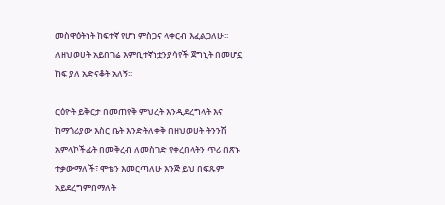መስዋዕትነት ከፍተኛ የሆነ ምስጋና ላቀርብ እፈልጋለሁ፡፡ ለዘህወሀት አይበገሬ እምቢተኛነቷንያሳየች ጀግኒት በመሆኗ ከፍ ያለ አድናቆት አለኝ፡፡

ርዕዮት ይቅርታ በመጠየቅ ምህረት እንዲደረግላት እና ከማጎሪያው እስር ቤት እንድትለቀቅ በዘህወሀት ትንንሽ አምላኮችፊት በመቅረብ ለመስገድ የቀረበላትን ጥሪ በጽኑ ተቃውማለች፣ ሞቴን እመርጣለሁ እንጅ ይህ በፍጹም አይደረግምበማለት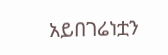አይበገሬነቷን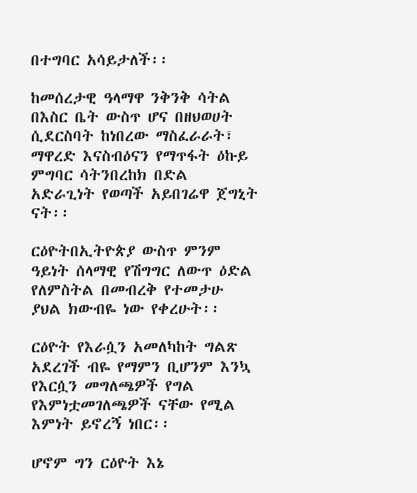በተግባር አሳይታለች፡፡

ከመሰረታዊ ዓላማዋ ንቅንቅ ሳትል በእስር ቤት ውስጥ ሆና በዘህወሀት ሲደርስባት ከነበረው ማስፈራራት፣ ማዋረድ እናስብዕናን የማጥፋት ዕኩይ ምግባር ሳትንበረከክ በድል አድራጊነት የወጣች አይበገሬዋ ጀግኒት ናት፡፡

ርዕዮትበኢትዮጵያ ውስጥ ምንም ዓይነት ሰላማዊ የሽግግር ለውጥ ዕድል የለምስትል በመብረቅ የተመታሁ ያህል ክውብዬ ነው የቀረሁት፡፡

ርዕዮት የእራሷን አመለካከት ግልጽ አደረገች ብዬ የማምን ቢሆንም እንኳ የእርሷን መግለጫዎች የግል የእምነቷመገለጫዎች ናቸው የሚል እምነት ይኖረኝ ነበር፡፡

ሆኖም ግን ርዕዮት እኔ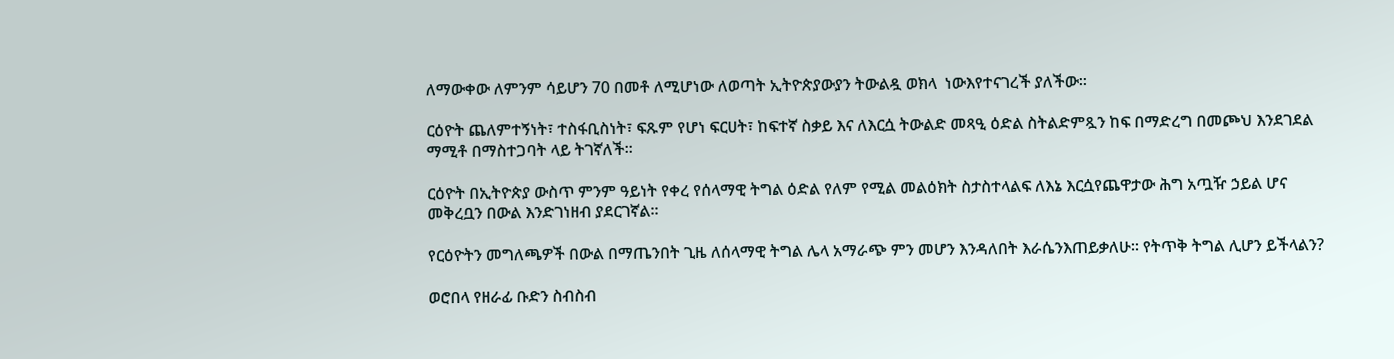ለማውቀው ለምንም ሳይሆን 70 በመቶ ለሚሆነው ለወጣት ኢትዮጵያውያን ትውልዷ ወክላ  ነውእየተናገረች ያለችው፡፡

ርዕዮት ጨለምተኝነት፣ ተስፋቢስነት፣ ፍጹም የሆነ ፍርሀት፣ ከፍተኛ ስቃይ እና ለእርሷ ትውልድ መጻዒ ዕድል ስትልድምጿን ከፍ በማድረግ በመጮህ እንደገደል ማሚቶ በማስተጋባት ላይ ትገኛለች፡፡

ርዕዮት በኢትዮጵያ ውስጥ ምንም ዓይነት የቀረ የሰላማዊ ትግል ዕድል የለም የሚል መልዕክት ስታስተላልፍ ለእኔ እርሷየጨዋታው ሕግ አጧዥ ኃይል ሆና መቅረቧን በውል እንድገነዘብ ያደርገኛል፡፡

የርዕዮትን መግለጫዎች በውል በማጤንበት ጊዜ ለሰላማዊ ትግል ሌላ አማራጭ ምን መሆን እንዳለበት እራሴንእጠይቃለሁ፡፡ የትጥቅ ትግል ሊሆን ይችላልን?

ወሮበላ የዘራፊ ቡድን ስብስብ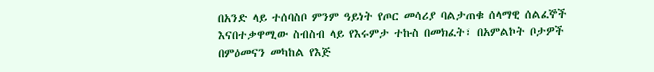በአንድ ላይ ተሰባስቦ ምንም ዓይነት የጦር መሳሪያ ባልታጠቁ ሰላማዊ ሰልፈኞች እናበተቃዋሚው ስብስብ ላይ የእሩምታ ተኩስ በመክፈት፣ በአምልኮት ቦታዎች በምዕመናን መካከል የእጅ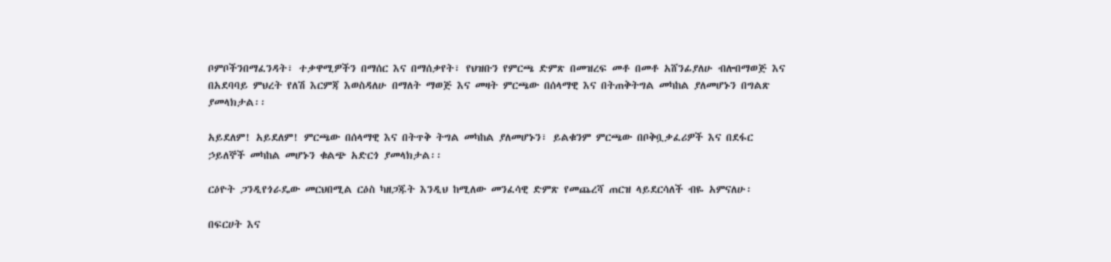ቦምቦችንበማፈንዳት፣ ተቃዋሚዎችን በማሰር እና በማሰቃየት፣ የህዝቡን የምርጫ ድምጽ በመዝረፍ መቶ በመቶ አሸንፊያለሁ ብሎበማወጅ እና በአደባባይ ምህረት የለሽ እርምጃ እወስዳለሁ በማለት ማወጅ እና መዛት ምርጫው በሰላማዊ እና በትጠቅትግል መካከል ያለመሆኑን በግልጽ ያመላክታል፡፡

አይደለም! አይደለም! ምርጫው በሰላማዊ እና በትጥቅ ትግል መካከል ያለመሆኑን፣ ይልቁንም ምርጫው በቦቅቧቃፈሪዎች እና በደፋር ኃይለኞች መካከል መሆኑን ቁልጭ አድርጎ ያመላክታል፡፡

ርዕዮት ጋንዲየጎራዴው መርህበሚል ርዕስ ካዘጋጁት እንዲህ ከሚለው መንፈሳዊ ድምጽ የመጨረሻ ጠርዝ ላይደርሳለች ብዬ አምናለሁ፡

በፍርሀት እና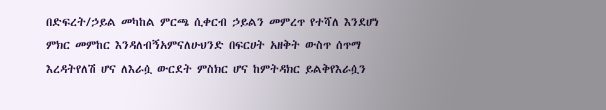በድፍረት/ኃይል መካከል ምርጫ ሲቀርብ ኃይልን መምረጥ የተሻለ እንደሆነ ምክር መምከር እንዳለብኝአምናለሁህንድ በፍርሀት አዘቅት ውስጥ ሰጥማ እረዳትየለሽ ሆና ለእራሷ ውርደት ምስክር ሆና ከምትዳክር ይልቅየእራሷን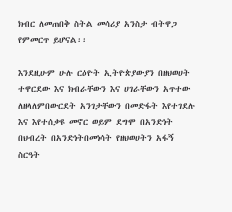ክብር ለመጠበቅ ስትል መሳሪያ አንስታ ብትዋጋ የምመርጥ ይሆናል፡፡

እንደዚሁም ሁሉ ርዕዮት ኢትዮጵያውያን በዘህወሀት ተዋርደው እና ክብራቸውን እና ሀገራቸውን አጥተው ለዘላለምበውርደት አንገታቸውን በመድፋት እየተገደሉ እና እየተሰቃዩ መኖር ወይም ደግሞ በአንድነት በህብረት በአንድነትበመነሳት የዘህወሀትን አፋኝ ስርዓት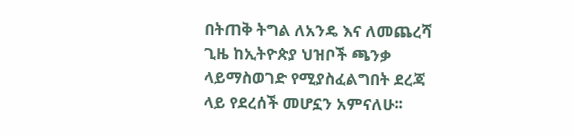በትጠቅ ትግል ለአንዴ እና ለመጨረሻ ጊዜ ከኢትዮጵያ ህዝቦች ጫንቃ ላይማስወገድ የሚያስፈልግበት ደረጃ ላይ የደረሰች መሆኗን አምናለሁ፡፡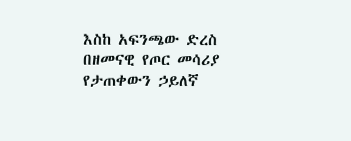እስከ አፍንጫው ድረስ በዘመናዊ የጦር መሳሪያ የታጠቀውን ኃይለኛ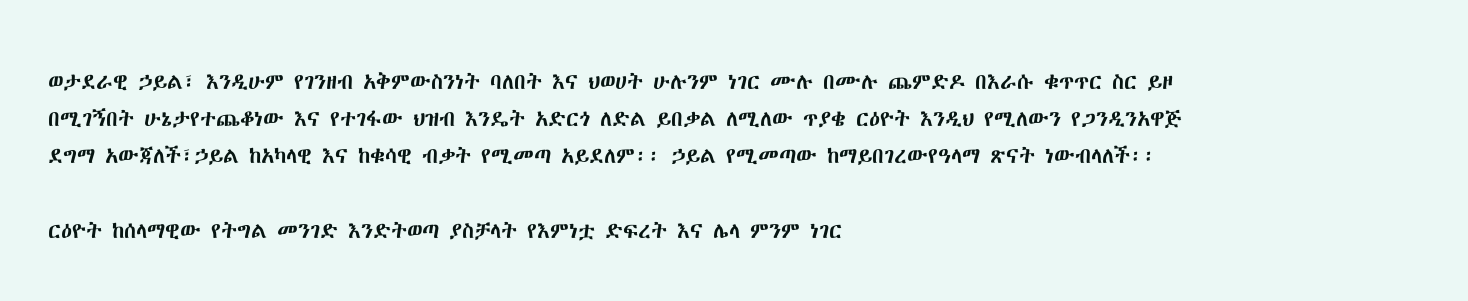ወታደራዊ ኃይል፣ እንዲሁም የገንዘብ አቅምውስንነት ባለበት እና ህወሀት ሁሉንም ነገር ሙሉ በሙሉ ጨምድዶ በእራሱ ቁጥጥር ስር ይዞ በሚገኝበት ሁኔታየተጨቆነው እና የተገፋው ህዝብ እንዴት አድርጎ ለድል ይበቃል ለሚለው ጥያቄ ርዕዮት እንዲህ የሚለውን የጋንዲንአዋጅ ደግማ አውጃለች፣ኃይል ከአካላዊ እና ከቁሳዊ ብቃት የሚመጣ አይደለም፡፡ ኃይል የሚመጣው ከማይበገረውየዓላማ ጽናት ነውብላለች፡፡

ርዕዮት ከሰላማዊው የትግል መንገድ እንድትወጣ ያስቻላት የእምነቷ ድፍረት እና ሌላ ምንም ነገር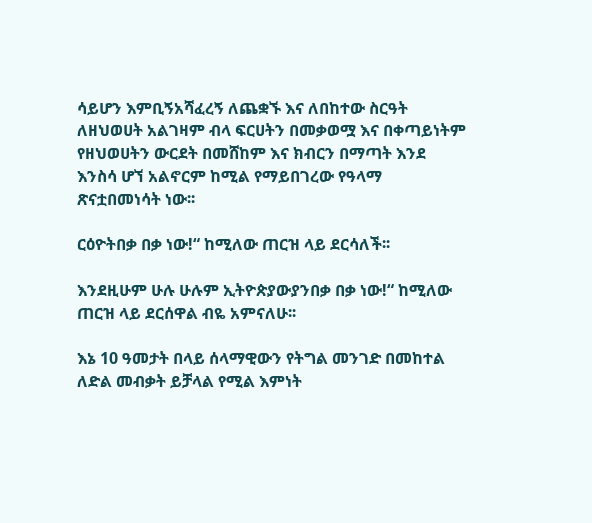ሳይሆን እምቢኝአሻፈረኝ ለጨቋኙ እና ለበከተው ስርዓት ለዘህወሀት አልገዛም ብላ ፍርሀትን በመቃወሟ እና በቀጣይነትም የዘህወሀትን ውርደት በመሸከም እና ክብርን በማጣት እንደ እንስሳ ሆኘ አልኖርም ከሚል የማይበገረው የዓላማ ጽናቷበመነሳት ነው፡፡

ርዕዮትበቃ በቃ ነው!“ ከሚለው ጠርዝ ላይ ደርሳለች፡፡

እንደዚሁም ሁሉ ሁሉም ኢትዮጵያውያንበቃ በቃ ነው!“ ከሚለው ጠርዝ ላይ ደርሰዋል ብዬ አምናለሁ፡፡

እኔ 10 ዓመታት በላይ ሰላማዊውን የትግል መንገድ በመከተል ለድል መብቃት ይቻላል የሚል እምነት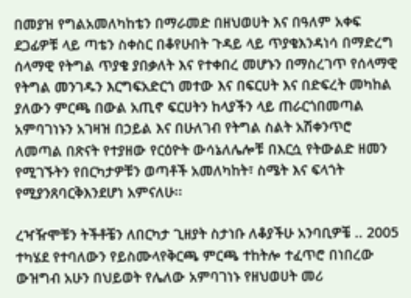በመያዝ የግልአመለካከቴን በማራመድ በዘህወሀት እና በዓለም አቀፍ ደጋፊዎቹ ላይ ጣቴን ስቀስር በቆየሁበት ጉዳይ ላይ ጥያቄእንዳነሳ በማድረግ ሰላማዊ የትግል ጥያቄ ያበቃለት እና የተቀበረ መሆኑን በማስረገጥ የሰላማዊ የትግል መንገዱን እርግፍአድርጎ መተው እና በፍርሀት እና በድፍረት መካከል ያለውን ምርጫ በውል አጢኖ ፍርሀትን ከላያችን ላይ ጠራርጎበመጣል አምባገነኑን አገዛዝ በኃይል እና በሁለገብ የትግል ስልት አሽቀንጥሮ ለመጣል በጽናት የተያዘው የርዕዮት ውሳኔለሌሎቹ በእርሷ የትውልድ ዘመን የሚገኙትን የበርካታዎቹን ወጣቶች አመለካከት፣ ስሜት እና ፍላጎት የሚያንጸባርቅእንደሆነ አምናለሁ፡፡

ረዣዥሞቹን ትችቶቼን ለበርካታ ጊዘያት ስታነቡ ለቆያችሁ አንባቢዎቼ .. 2005 ተካሄደ የተባለውን የይስሙላየቅርጫ ምርጫ ተከትሎ ተፈጥሮ በነበረው ውዝግብ አሁን በህይወት የሌለው አምባገነኑ የዘህወሀት መሪ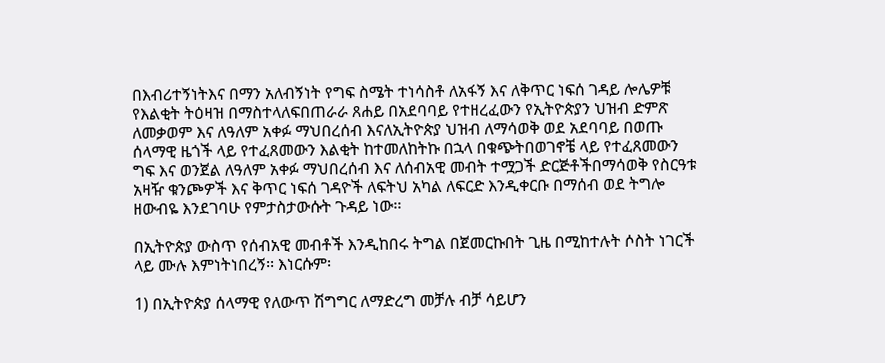በእብሪተኝነትእና በማን አለብኝነት የግፍ ስሜት ተነሳስቶ ለአፋኝ እና ለቅጥር ነፍሰ ገዳይ ሎሌዎቹ የእልቂት ትዕዛዝ በማስተላለፍበጠራራ ጸሐይ በአደባባይ የተዘረፈውን የኢትዮጵያን ህዝብ ድምጽ ለመቃወም እና ለዓለም አቀፉ ማህበረሰብ እናለኢትዮጵያ ህዝብ ለማሳወቅ ወደ አደባባይ በወጡ ሰላማዊ ዜጎች ላይ የተፈጸመውን እልቂት ከተመለከትኩ በኋላ በቁጭትበወገኖቼ ላይ የተፈጸመውን ግፍ እና ወንጀል ለዓለም አቀፉ ማህበረሰብ እና ለሰብአዊ መብት ተሟጋች ድርጅቶችበማሳወቅ የስርዓቱ አዛዥ ቁንጮዎች እና ቅጥር ነፍሰ ገዳዮች ለፍትህ አካል ለፍርድ እንዲቀርቡ በማሰብ ወደ ትግሎ ዘውብዬ እንደገባሁ የምታስታውሱት ጉዳይ ነው፡፡

በኢትዮጵያ ውስጥ የሰብአዊ መብቶች እንዲከበሩ ትግል በጀመርኩበት ጊዜ በሚከተሉት ሶስት ነገርች ላይ ሙሉ እምነትነበረኝ፡፡ እነርሱም፡

1) በኢትዮጵያ ሰላማዊ የለውጥ ሽግግር ለማድረግ መቻሉ ብቻ ሳይሆን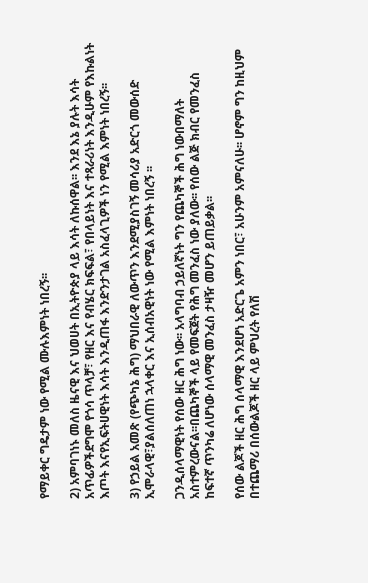የማይቀር ግዴታም ነው የሚል ሙሉእምነት ነበረኝ፡፡

2) አምባገነኑ መለስ ዜናዊ እና ህወሀት በኢትዮጵያ ላይ እሳት ለኩሰዋል፡፡ እንደ እኔ ያሉት እሳት አጥፊዎችደግሞ የጎሳ ጥላቻ፣ የዘር እና የብሄር ክፍፍል፣ የበላይነት እና ተጻራሪነት እንዲሁም የእኩልነት እጦት እናየኢፍትሀዊነት እሳት እንዲጠፋ እንድንታገል አስፈላጊዎች ነን የሚል እምነት ነበረኝ፡፡

3) የኃይል አመጽ (የጭካኔ ሕግ) ማህበራዊ ለውጥን እንደሚያስገኝ መሳሪያ አድርጎ መውሰድ ኢሞራላዊ፣ያልሰለጠነ ኋላቀር እና ኢሰብአዊነት ነው የሚል እምነት ነበረኝ ፡፡

ጋንዲሰላማዊነት የሰው ዘር ሕግ ነው፡፡ አላግባብ ኃይለኛነት ግን የጨካኞች ሕግ ነውበማለት አስተምረውናል፡፡በጨካኞች ላይ የመፍጀት የሕግ መንፈስ ነው ያለው፡፡ የሰው ልጅ ክብር የመንፈስ ከፍተኛ ጥንካሬ ለሆነው ሰላማዊ መንፈስ ታዛዥ መሆን ይጠይቃል፡፡

የሰው ልጆች ዘር ሕግ ሰላማዊ እንደሆነ አድርጌ አምን ነበር፣ አሁንም አምናለሁ፡፡ ሆኖም ግን ከዚህም በተጨማሪ በሰውልጆች ዘር ላይ ምህረት የለሽ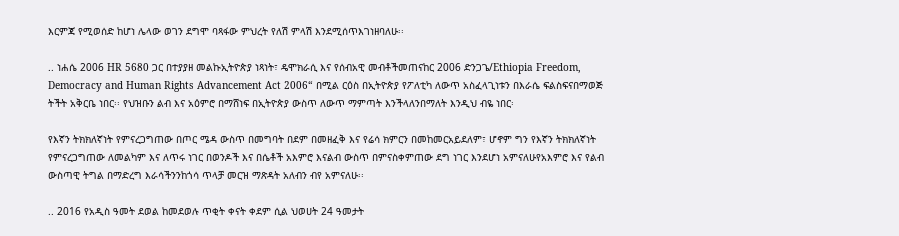እርምጃ የሚወሰድ ከሆነ ሌላው ወገን ደግሞ ባጻፋው ምህረት የለሽ ምላሽ እንደሚሰጥእገነዘባለሁ፡፡

.. ነሐሴ 2006 HR 5680 ጋር በተያያዘ መልኩኢትዮጵያ ነጻነት፣ ዴሞክራሲ እና የሰብአዊ መብቶችመጠናከር 2006 ድንጋጌ/Ethiopia Freedom, Democracy and Human Rights Advancement Act 2006“ በሚል ርዕስ በኢትዮጵያ የፖለቲካ ለውጥ አስፈላጊነቱን በእራሴ ፍልስፍናበማወጅ ትችት አቅርቤ ነበር፡፡ የህዝቡን ልብ እና አዕምሮ በማሸነፍ በኢትዮጵያ ውስጥ ለውጥ ማምጣት እንችላለንበማለት እንዲህ ብዬ ነበር፡

የእኛን ትክክለኛነት የምናረጋግጠው በጦር ሜዳ ውስጥ በመግባት በደም በመዘፈቅ እና የሬሳ ክምርን በመከመርአይደለም፣ ሆኖም ግን የእኛን ትክክለኛነት የምናረጋግጠው ለመልካም እና ለጥሩ ነገር በወንዶች እና በሴቶች አእምሮ እናልብ ውስጥ በምናስቀምጠው ደግ ነገር እንደሆነ አምናለሁየአእምሮ እና የልብ ውስጣዊ ትግል በማድረግ እራሳችንንከጎሳ ጥላቻ መርዝ ማጽዳት አለብን ብየ አምናለሁ፡፡

.. 2016 የአዲስ ዓመት ደወል ከመደወሉ ጥቂት ቀናት ቀደም ሲል ህወሀት 24 ዓመታት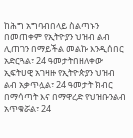ከሕግ አግባብበላይ ስልጣኑን በመጠቀም የኢትዮያን ህዝብ ልብ ሊጠገን በማይችል መልኩ እንዲሰበር አድርጓል፣ 24 ዓመታትበዘለቀው ኢፍትሀዊ አገዛዙ የኢትዮጵያን ህዝብ ልብ አቃጥሏል፣ 24 ዓመታት ክብር በማሳጣት እና በማዋረድ የህዝቡንልብ አጥቁሯል፣ 24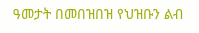ዓመታት በመበዝበዝ የህዝቡን ልብ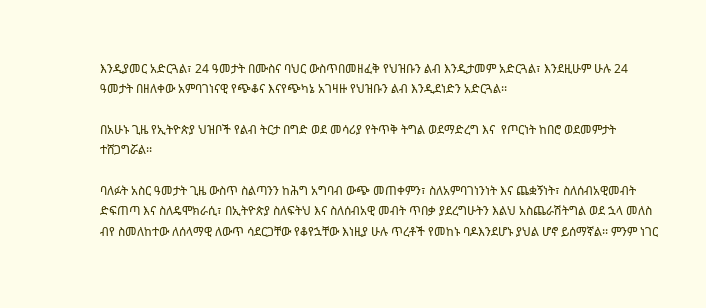እንዲያመር አድርጓል፣ 24 ዓመታት በሙስና ባህር ውስጥበመዘፈቅ የህዝቡን ልብ እንዲታመም አድርጓል፣ እንደዚሁም ሁሉ 24 ዓመታት በዘለቀው አምባገነናዊ የጭቆና እናየጭካኔ አገዛዙ የህዝቡን ልብ እንዲደነድን አድርጓል፡፡

በአሁኑ ጊዜ የኢትዮጵያ ህዝቦች የልብ ትርታ በግድ ወደ መሳሪያ የትጥቅ ትግል ወደማድረግ እና  የጦርነት ከበሮ ወደመምታት ተሸጋግሯል፡፡

ባለፉት አስር ዓመታት ጊዜ ውስጥ ስልጣንን ከሕግ አግባብ ውጭ መጠቀምን፣ ስለአምባገነንነት እና ጨቋኝነት፣ ስለሰብአዊመብት ድፍጠጣ እና ስለዴሞክራሲ፣ በኢትዮጵያ ስለፍትህ እና ስለሰብአዊ መብት ጥበቃ ያደረግሁትን እልህ አስጨራሽትግል ወደ ኋላ መለስ ብየ ስመለከተው ለሰላማዊ ለውጥ ሳደርጋቸው የቆየኋቸው እነዚያ ሁሉ ጥረቶች የመከኑ ባዶእንደሆኑ ያህል ሆኖ ይሰማኛል፡፡ ምንም ነገር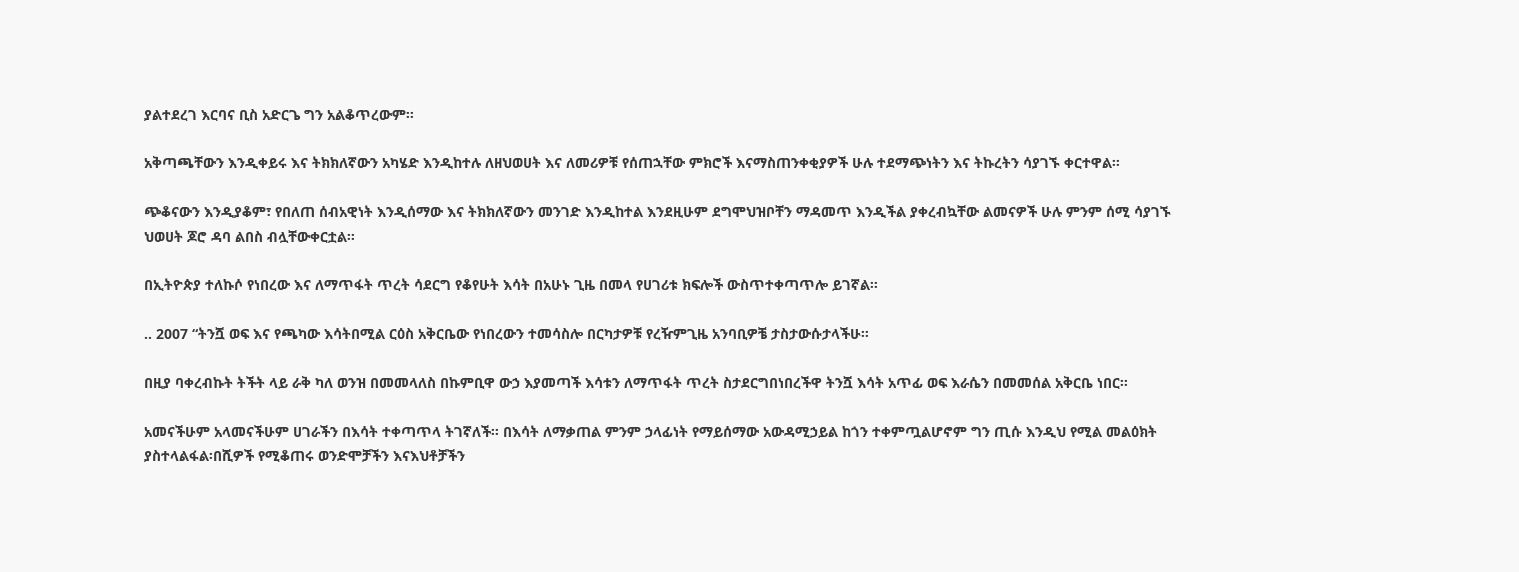ያልተደረገ እርባና ቢስ አድርጌ ግን አልቆጥረውም፡፡

አቅጣጫቸውን እንዲቀይሩ እና ትክክለኛውን አካሄድ እንዲከተሉ ለዘህወሀት እና ለመሪዎቹ የሰጠኋቸው ምክሮች እናማስጠንቀቂያዎች ሁሉ ተደማጭነትን እና ትኩረትን ሳያገኙ ቀርተዋል፡፡

ጭቆናውን እንዲያቆም፣ የበለጠ ሰብአዊነት እንዲሰማው እና ትክክለኛውን መንገድ እንዲከተል እንደዚሁም ደግሞህዝቦቸን ማዳመጥ እንዲችል ያቀረብኳቸው ልመናዎች ሁሉ ምንም ሰሚ ሳያገኙ ህወሀት ጆሮ ዳባ ልበስ ብሏቸውቀርቷል፡፡

በኢትዮጵያ ተለኩሶ የነበረው እና ለማጥፋት ጥረት ሳደርግ የቆየሁት እሳት በአሁኑ ጊዜ በመላ የሀገሪቱ ክፍሎች ውስጥተቀጣጥሎ ይገኛል፡፡

.. 2007 “ትንሿ ወፍ እና የጫካው እሳትበሚል ርዕስ አቅርቤው የነበረውን ተመሳስሎ በርካታዎቹ የረዥምጊዜ አንባቢዎቼ ታስታውሱታላችሁ፡፡

በዚያ ባቀረብኩት ትችት ላይ ራቅ ካለ ወንዝ በመመላለስ በኩምቢዋ ውኃ እያመጣች እሳቱን ለማጥፋት ጥረት ስታደርግበነበረችዋ ትንሿ እሳት አጥፊ ወፍ እራሴን በመመሰል አቅርቤ ነበር፡፡

አመናችሁም አላመናችሁም ሀገራችን በእሳት ተቀጣጥላ ትገኛለች፡፡ በእሳት ለማቃጠል ምንም ኃላፊነት የማይሰማው አውዳሚኃይል ከጎን ተቀምጧልሆኖም ግን ጢሱ እንዲህ የሚል መልዕክት ያስተላልፋል፡በሺዎች የሚቆጠሩ ወንድሞቻችን እናእህቶቻችን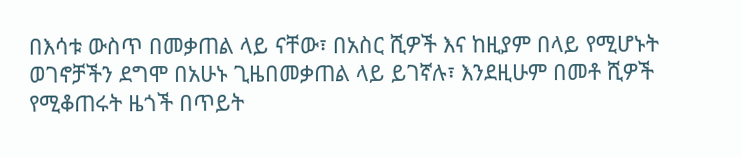በእሳቱ ውስጥ በመቃጠል ላይ ናቸው፣ በአስር ሺዎች እና ከዚያም በላይ የሚሆኑት ወገኖቻችን ደግሞ በአሁኑ ጊዜበመቃጠል ላይ ይገኛሉ፣ እንደዚሁም በመቶ ሺዎች የሚቆጠሩት ዜጎች በጥይት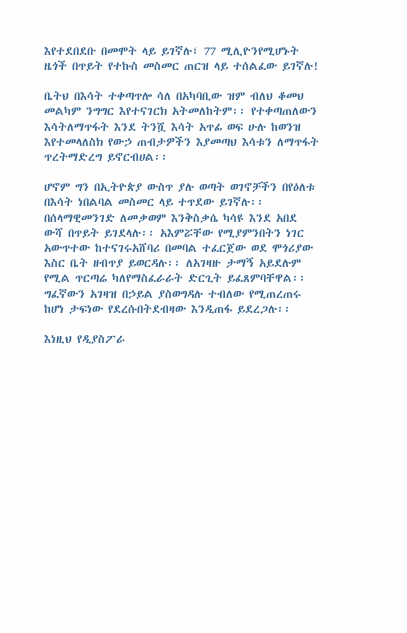እየተደበደቡ በመሞት ላይ ይገኛሉ፣ 77 ሚሊዮንየሚሆኑት ዜጎች በጥይት የተኩስ መስመር ጠርዝ ላይ ተሰልፈው ይገኛሉ!

ቤትህ በእሳት ተቀጣጥሎ ሳለ በአካባቢው ዝም ብለህ ቆመህ መልካም ንግግር እየተናገርክ አትመለከትም፡፡ የተቀጣጠለውን እሳትለማጥፋት እንደ ትንሿ እሳት አጥፊ ወፍ ሁሉ ከወንዝ እየተመላለስክ የውኃ ጠብታዎችን እያመጣህ እሳቱን ለማጥፋት ጥረትማድረግ ይኖርብሀል፡፡

ሆኖም ግን በኢትዮጵያ ውስጥ ያሉ ወጣት ወገኖቻችን በየዕለቱ በእሳት ነበልባል መስመር ላይ ተጥደው ይገኛሉ፡፡ በሰላማዊመንገድ ለመቃወም እንቅስቃሴ ካሳዩ እንደ አበደ ውሻ በጥይት ይገደላሉ፡፡ አእምሯቸው የሚያምንበትን ነገር አውጥተው ከተናገሩአሸባሪ በመባል ተፈርጀው ወደ ሞጎሪያው እስር ቤት ዘብጥያ ይወርዳሉ፡፡ ለአገዛዙ ታማኝ አይደሉም የሚል ጥርጣሬ ካለየማስፈራራት ድርጊት ይፈጸምባቸዋል፡፡ ግፈኛውን አገዛዝ በኃይል ያስወግዳሉ ተብለው የሚጠረጠሩ ከሆነ ታፍነው የደረሱበትደብዛው እንዲጠፋ ይደረጋሉ፡፡

እነዚህ የዲያስፖራ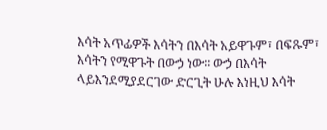እሳት አጥፊዎች እሳትን በእሳት አይዋጉም፣ በፍጹም፣ እሳትን የሚዋጉት በውኃ ነው፡፡ ውኃ በእሳት ላይእንደሚያደርገው ድርጊት ሁሉ እነዚህ እሳት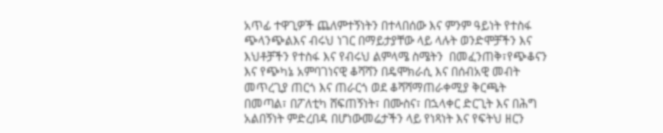አጥፊ ተዋጊዎች ጨለምተኝነትን በተላበሰው እና ምንም ዓይነት የተስፋ ጭላንጭልእና ብሩህ ነገር በማይታያቸው ላይ ላሉት ወንድሞቻችን እና እህቶቻችን የተስፋ እና የብሩህ ልምላሜ ስሜትን  በመፈንጠቅ፣የጭቆናን እና የጭካኔ አምባገነናዊ ቆሻሻን በዴሞክራሲ እና በሰብአዊ መብት መጥረጊያ ጠርጎ እና ጠራርጎ ወደ ቆሻሻማጠራቀሚያ ቅርጫት በመጣል፣ በፖለቲካ ሸፍጠኝነት፣ በሙስና፣ በኋላቀር ድርጊት እና በሕግ አልበኝነት ምድረበዳ በሆነውመሬታችን ላይ የነጻነት እና የፍትህ ዘርን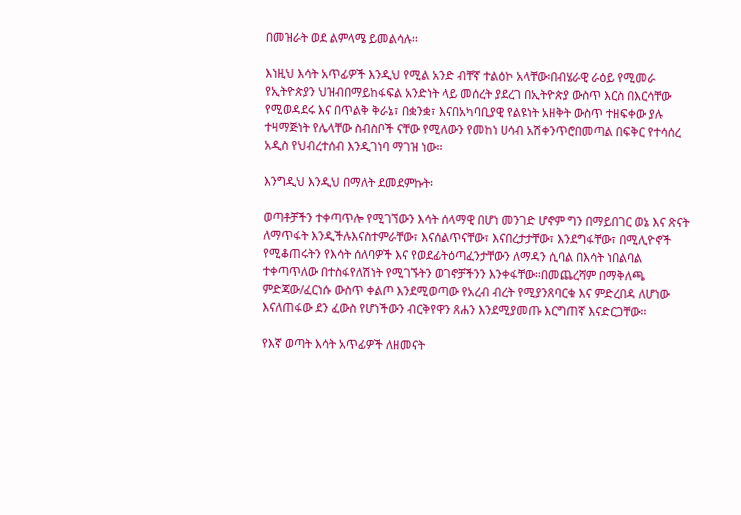በመዝራት ወደ ልምላሜ ይመልሳሉ፡፡

እነዚህ እሳት አጥፊዎች እንዲህ የሚል አንድ ብቸኛ ተልዕኮ አላቸው፡በብሄራዊ ራዕይ የሚመራ የኢትዮጵያን ህዝብበማይከፋፍል አንድነት ላይ መሰረት ያደረገ በኢትዮጵያ ውስጥ እርስ በእርሳቸው የሚወዳደሩ እና በጥልቅ ቅራኔ፣ በቋንቋ፣ እናበአካባቢያዊ የልዩነት አዘቅት ውስጥ ተዘፍቀው ያሉ ተዛማጅነት የሌላቸው ስብስቦች ናቸው የሚለውን የመከነ ሀሳብ አሽቀንጥሮበመጣል በፍቅር የተሳሰረ አዲስ የህብረተሰብ እንዲገነባ ማገዝ ነው፡፡

እንግዲህ እንዲህ በማለት ደመደምኩት፡

ወጣቶቻችን ተቀጣጥሎ የሚገኘውን እሳት ሰላማዊ በሆነ መንገድ ሆኖም ግን በማይበገር ወኔ እና ጽናት ለማጥፋት እንዲችሉእናስተምራቸው፣ እናሰልጥናቸው፣ እናበረታታቸው፣ እንደግፋቸው፣ በሚሊዮኖች የሚቆጠሩትን የእሳት ሰለባዎች እና የወደፊትዕጣፈንታቸውን ለማዳን ሲባል በእሳት ነበልባል ተቀጣጥለው በተስፋየለሽነት የሚገኙትን ወገኖቻችንን እንቀፋቸው፡፡በመጨረሻም በማቅለጫ ምድጃው/ፈርነሱ ውስጥ ቀልጦ እንደሚወጣው የአረብ ብረት የሚያንጸባርቁ እና ምድረበዳ ለሆነው እናለጠፋው ደን ፈውስ የሆነችውን ብርቅየዋን ጸሐን እንደሚያመጡ እርግጠኛ እናድርጋቸው፡፡

የእኛ ወጣት እሳት አጥፊዎች ለዘመናት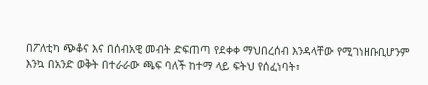በፖለቲካ ጭቆና እና በሰብአዊ መብት ድፍጠጣ የደቀቀ ማህበረሰብ እንዳላቸው የሚገነዘቡቢሆንም እንኳ በአንድ ወቅት በተራራው ጫፍ ባለች ከተማ ላይ ፍትህ የሰፈነባት፣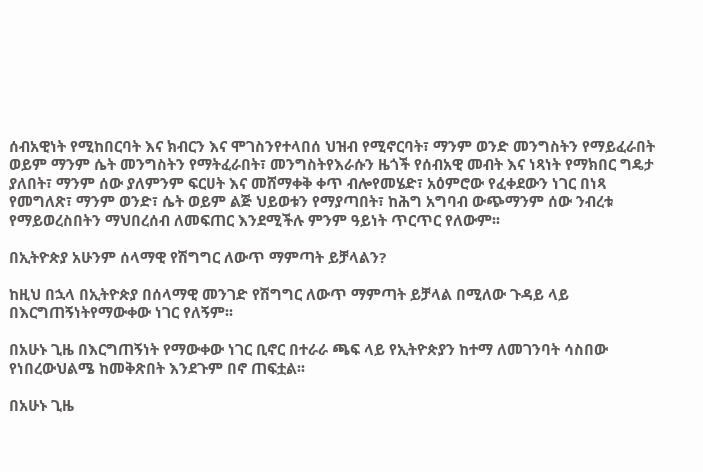ሰብአዊነት የሚከበርባት እና ክብርን እና ሞገስንየተላበሰ ህዝብ የሚኖርባት፣ ማንም ወንድ መንግስትን የማይፈራበት ወይም ማንም ሴት መንግስትን የማትፈራበት፣ መንግስትየእራሱን ዜጎች የሰብአዊ መብት እና ነጻነት የማክበር ግዴታ ያለበት፣ ማንም ሰው ያለምንም ፍርሀት እና መሸማቀቅ ቀጥ ብሎየመሄድ፣ አዕምሮው የፈቀደውን ነገር በነጻ የመግለጽ፣ ማንም ወንድ፣ ሴት ወይም ልጅ ህይወቱን የማያጣበት፣ ከሕግ አግባብ ውጭማንም ሰው ንብረቱ የማይወረስበትን ማህበረሰብ ለመፍጠር እንደሚችሉ ምንም ዓይነት ጥርጥር የለውም፡፡

በኢትዮጵያ አሁንም ሰላማዊ የሽግግር ለውጥ ማምጣት ይቻላልን?

ከዚህ በኋላ በኢትዮጵያ በሰላማዊ መንገድ የሽግግር ለውጥ ማምጣት ይቻላል በሚለው ጉዳይ ላይ በእርግጠኝነትየማውቀው ነገር የለኝም፡፡

በአሁኑ ጊዜ በእርግጠኝነት የማውቀው ነገር ቢኖር በተራራ ጫፍ ላይ የኢትዮጵያን ከተማ ለመገንባት ሳስበው የነበረውህልሜ ከመቅጽበት እንደጉም በኖ ጠፍቷል፡፡

በአሁኑ ጊዜ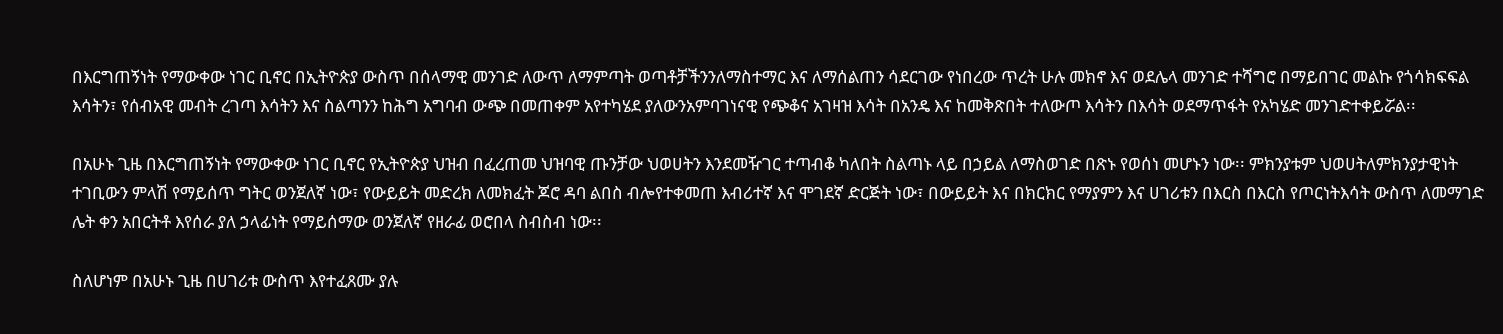በእርግጠኝነት የማውቀው ነገር ቢኖር በኢትዮጵያ ውስጥ በሰላማዊ መንገድ ለውጥ ለማምጣት ወጣቶቻችንንለማስተማር እና ለማሰልጠን ሳደርገው የነበረው ጥረት ሁሉ መክኖ እና ወደሌላ መንገድ ተሻግሮ በማይበገር መልኩ የጎሳክፍፍል እሳትን፣ የሰብአዊ መብት ረገጣ እሳትን እና ስልጣንን ከሕግ አግባብ ውጭ በመጠቀም አየተካሄደ ያለውንአምባገነናዊ የጭቆና አገዛዝ እሳት በአንዴ እና ከመቅጽበት ተለውጦ እሳትን በእሳት ወደማጥፋት የአካሄድ መንገድተቀይሯል፡፡

በአሁኑ ጊዜ በእርግጠኝነት የማውቀው ነገር ቢኖር የኢትዮጵያ ህዝብ በፈረጠመ ህዝባዊ ጡንቻው ህወሀትን እንደመዥገር ተጣብቆ ካለበት ስልጣኑ ላይ በኃይል ለማስወገድ በጽኑ የወሰነ መሆኑን ነው፡፡ ምክንያቱም ህወሀትለምክንያታዊነት ተገቢውን ምላሽ የማይሰጥ ግትር ወንጀለኛ ነው፣ የውይይት መድረክ ለመክፈት ጆሮ ዳባ ልበስ ብሎየተቀመጠ እብሪተኛ እና ሞገደኛ ድርጅት ነው፣ በውይይት እና በክርክር የማያምን እና ሀገሪቱን በእርስ በእርስ የጦርነትእሳት ውስጥ ለመማገድ ሌት ቀን አበርትቶ እየሰራ ያለ ኃላፊነት የማይሰማው ወንጀለኛ የዘራፊ ወሮበላ ስብስብ ነው፡፡

ስለሆነም በአሁኑ ጊዜ በሀገሪቱ ውስጥ እየተፈጸሙ ያሉ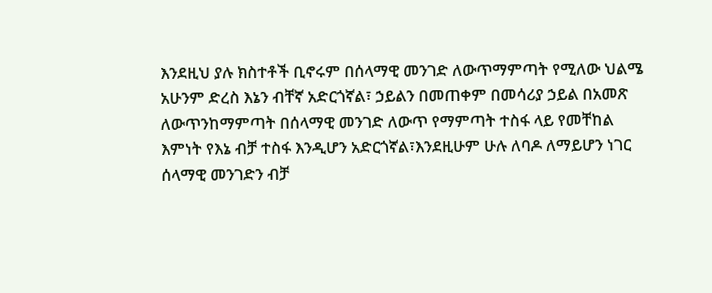እንደዚህ ያሉ ክስተቶች ቢኖሩም በሰላማዊ መንገድ ለውጥማምጣት የሚለው ህልሜ አሁንም ድረስ እኔን ብቸኛ አድርጎኛል፣ ኃይልን በመጠቀም በመሳሪያ ኃይል በአመጽ ለውጥንከማምጣት በሰላማዊ መንገድ ለውጥ የማምጣት ተስፋ ላይ የመቸከል እምነት የእኔ ብቻ ተስፋ እንዲሆን አድርጎኛል፣እንደዚሁም ሁሉ ለባዶ ለማይሆን ነገር ሰላማዊ መንገድን ብቻ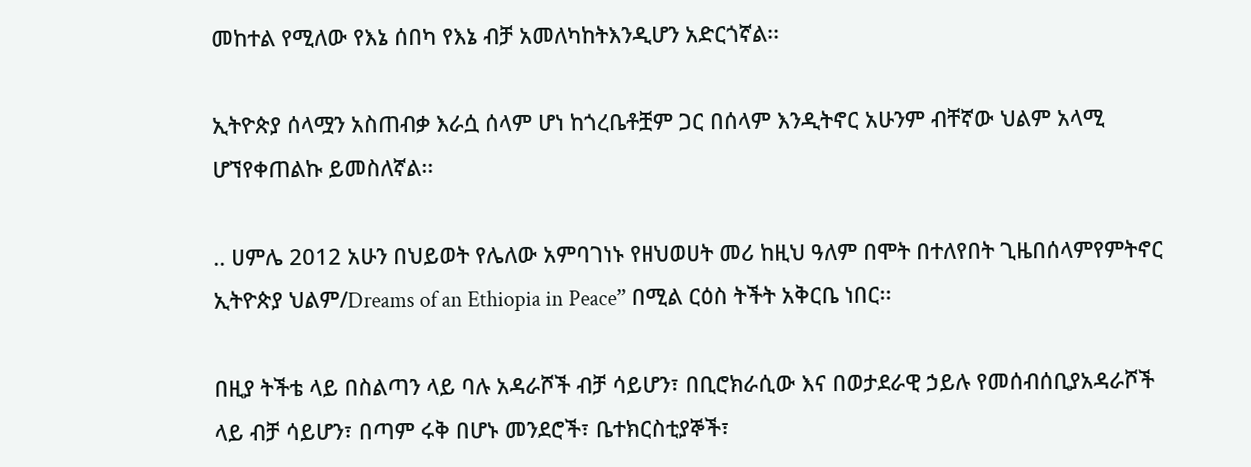መከተል የሚለው የእኔ ሰበካ የእኔ ብቻ አመለካከትእንዲሆን አድርጎኛል፡፡

ኢትዮጵያ ሰላሟን አስጠብቃ እራሷ ሰላም ሆነ ከጎረቤቶቿም ጋር በሰላም እንዲትኖር አሁንም ብቸኛው ህልም አላሚ ሆኘየቀጠልኩ ይመስለኛል፡፡

.. ሀምሌ 2012 አሁን በህይወት የሌለው አምባገነኑ የዘህወሀት መሪ ከዚህ ዓለም በሞት በተለየበት ጊዜበሰላምየምትኖር ኢትዮጵያ ህልም/Dreams of an Ethiopia in Peace” በሚል ርዕስ ትችት አቅርቤ ነበር፡፡

በዚያ ትችቴ ላይ በስልጣን ላይ ባሉ አዳራሾች ብቻ ሳይሆን፣ በቢሮክራሲው እና በወታደራዊ ኃይሉ የመሰብሰቢያአዳራሾች ላይ ብቻ ሳይሆን፣ በጣም ሩቅ በሆኑ መንደሮች፣ ቤተክርስቲያኞች፣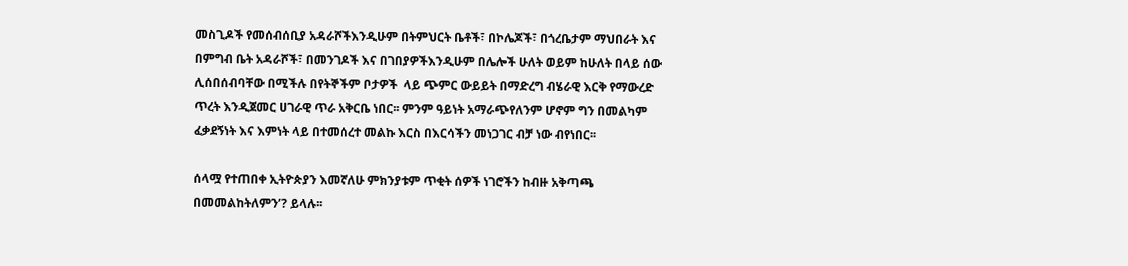መስጊዶች የመሰብሰቢያ አዳራሾችእንዲሁም በትምህርት ቤቶች፣ በኮሌጆች፣ በጎረቤታም ማህበራት እና በምግብ ቤት አዳራሾች፣ በመንገዶች እና በገበያዎችእንዲሁም በሌሎች ሁለት ወይም ከሁለት በላይ ሰው ሊሰበሰብባቸው በሚችሉ በየትኞችም ቦታዎች  ላይ ጭምር ውይይት በማድረግ ብሄራዊ እርቅ የማውረድ ጥረት እንዲጀመር ሀገራዊ ጥራ አቅርቤ ነበር፡፡ ምንም ዓይነት አማራጭየለንም ሆኖም ግን በመልካም ፈቃደኝነት እና እምነት ላይ በተመሰረተ መልኩ እርስ በእርሳችን መነጋገር ብቻ ነው ብየነበር፡፡

ሰላሟ የተጠበቀ ኢትዮጵያን እመኛለሁ ምክንያቱም ጥቂት ሰዎች ነገሮችን ከብዙ አቅጣጫ በመመልከትለምን’? ይላሉ፡፡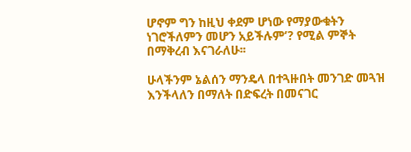ሆኖም ግን ከዚህ ቀደም ሆነው የማያውቁትን ነገሮችለምን መሆን አይችሉም’? የሚል ምኞት በማቅረብ እናገራለሁ፡፡

ሁላችንም ኔልሰን ማንዴላ በተጓዙበት መንገድ መጓዝ እንችላለን በማለት በድፍረት በመናገር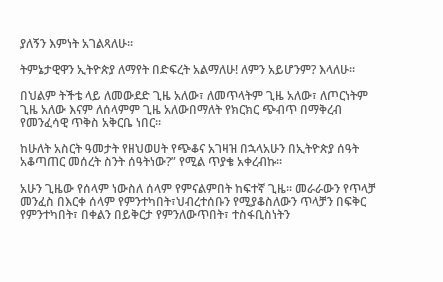ያለኝን እምነት አገልጻለሁ፡፡

ትምኔታዊዋን ኢትዮጵያ ለማየት በድፍረት አልማለሁ! ለምን አይሆንም? እላለሁ፡፡

በህልም ትችቴ ላይ ለመውደድ ጊዜ አለው፣ ለመጥላትም ጊዜ አለው፣ ለጦርነትም ጊዜ አለው እናም ለሰላምም ጊዜ አለውበማለት የክርክር ጭብጥ በማቅረብ የመንፈሳዊ ጥቅስ አቅርቤ ነበር፡፡

ከሁለት አስርት ዓመታት የዘህወሀት የጭቆና አገዛዝ በኋላአሁን በኢትዮጵያ ሰዓት አቆጣጠር መሰረት ስንት ሰዓትነው?” የሚል ጥያቄ አቀረብኩ፡፡

አሁን ጊዜው የሰላም ነውስለ ሰላም የምናልምበት ከፍተኛ ጊዜ፡፡ መራራውን የጥላቻ መንፈስ በእርቀ ሰላም የምንተካበት፣ህብረተሰቡን የሚያቆስለውን ጥላቻን በፍቅር የምንተካበት፣ በቀልን በይቅርታ የምንለውጥበት፣ ተስፋቢስነትን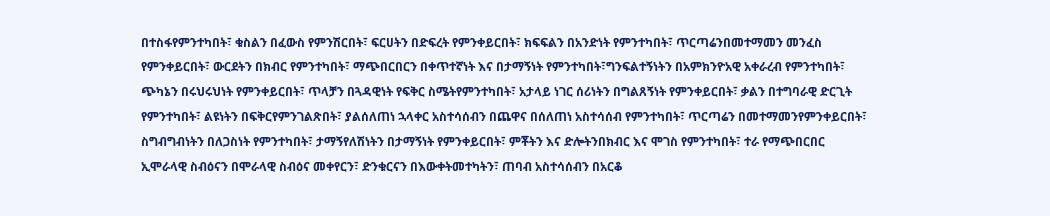በተስፋየምንተካበት፣ ቁስልን በፈውስ የምንሽርበት፣ ፍርሀትን በድፍረት የምንቀይርበት፣ ክፍፍልን በአንድነት የምንተካበት፣ ጥርጣሬንበመተማመን መንፈስ የምንቀይርበት፣ ውርደትን በክብር የምንተካበት፣ ማጭበርበርን በቀጥተኛነት እና በታማኝነት የምንተካበት፣ግንፍልተኝነትን በአምክንዮአዊ አቀራረብ የምንተካበት፣ ጭካኔን በሩህሩህነት የምንቀይርበት፣ ጥላቻን በጓዳዊነት የፍቅር ስሜትየምንተካበት፣ አታላይ ነገር ሰሪነትን በግልጸኝነት የምንቀይርበት፣ ቃልን በተግባራዊ ድርጊት የምንተካበት፣ ልዩነትን በፍቅርየምንገልጽበት፣ ያልሰለጠነ ኋላቀር አስተሳሰብን በጨዋና በሰለጠነ አስተሳሰብ የምንተካበት፣ ጥርጣሬን በመተማመንየምንቀይርበት፣ ስግብግብነትን በለጋስነት የምንተካበት፣ ታማኝየለሽነትን በታማኝነት የምንቀይርበት፣ ምቾትን እና ድሎትንበክብር እና ሞገስ የምንተካበት፣ ተራ የማጭበርበር ኢሞራላዊ ስብዕናን በሞራላዊ ስብዕና መቀየርን፣ ድንቁርናን በእውቀትመተካትን፣ ጠባብ አስተሳሰብን በአርቆ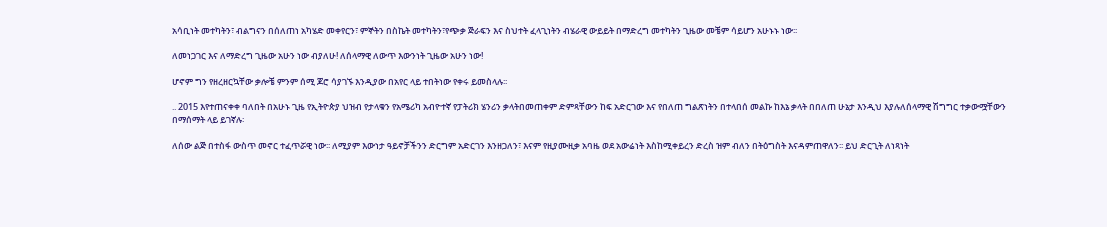አሳቢነት መተካትን፣ ብልግናን በሰለጠነ አካሄድ መቀየርን፣ ምኞትን በስኬት መተካትን፣የጭቃ ጅራፍን እና ስህተት ፈላጊነትን ብሄራዊ ውይይት በማድረግ መተካትን ጊዜው መቼም ሳይሆን አሁኑኑ ነው፡፡

ለመነጋገር እና ለማድረግ ጊዜው አሁን ነው ብያለሁ! ለሰላማዊ ለውጥ እውንነት ጊዜው አሁን ነው!

ሆኖም ግን የዘረዘርኳቸው ቃሎቼ ምንም ሰሚ ጆሮ ሳያገኙ እንዲያው በአየር ላይ ተበትነው የቀሩ ይመስላሉ፡፡

.. 2015 እየተጠናቀቀ ባለበት በአሁኑ ጊዜ የኢትዮጵያ ህዝብ የታላቁን የአሜሪካ አብዮተኛ የፓትሪክ ሄንሪን ቃላትበመጠቀም ድምጻቸውን ከፍ አድርገው እና የበለጠ ግልጽነትን በተላበሰ መልኩ ከእኔ ቃላት በበለጠ ሁኔታ እንዲህ እያሉለሰላማዊ ሽግግር ተቃውሟቸውን በማሰማት ላይ ይገኛሉ፡

ለሰው ልጅ በተስፋ ውስጥ መኖር ተፈጥሯዊ ነው፡፡ ለሚያም እውነታ ዓይኖቻችንን ድርግም አድርገን እንዘጋለን፣ እናም የዚያሙዚቃ አባዜ ወደ አውሬነት እስከሚቀይረን ድረስ ዝም ብለን በትዕግስት እናዳምጠዋለን፡፡ ይህ ድርጊት ለነጻነት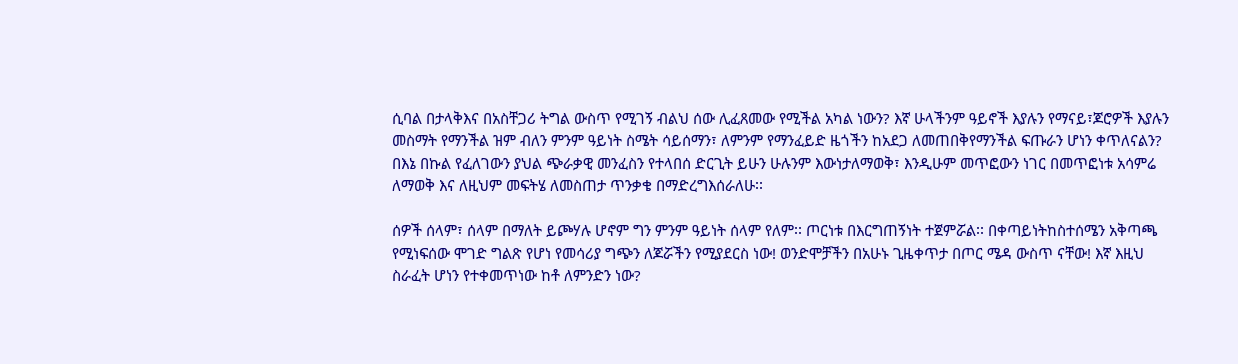ሲባል በታላቅእና በአስቸጋሪ ትግል ውስጥ የሚገኝ ብልህ ሰው ሊፈጸመው የሚችል አካል ነውን? እኛ ሁላችንም ዓይኖች እያሉን የማናይ፣ጆሮዎች እያሉን መስማት የማንችል ዝም ብለን ምንም ዓይነት ስሜት ሳይሰማን፣ ለምንም የማንፈይድ ዜጎችን ከአደጋ ለመጠበቅየማንችል ፍጡራን ሆነን ቀጥለናልን? በእኔ በኩል የፈለገውን ያህል ጭራቃዊ መንፈስን የተላበሰ ድርጊት ይሁን ሁሉንም እውነታለማወቅ፣ እንዲሁም መጥፎውን ነገር በመጥፎነቱ አሳምሬ ለማወቅ እና ለዚህም መፍትሄ ለመስጠታ ጥንቃቄ በማድረግእሰራለሁ፡፡

ሰዎች ሰላም፣ ሰላም በማለት ይጮሃሉ ሆኖም ግን ምንም ዓይነት ሰላም የለም፡፡ ጦርነቱ በእርግጠኝነት ተጀምሯል፡፡ በቀጣይነትከስተሰሜን አቅጣጫ የሚነፍሰው ሞገድ ግልጽ የሆነ የመሳሪያ ግጭን ለጆሯችን የሚያደርስ ነው! ወንድሞቻችን በአሁኑ ጊዜቀጥታ በጦር ሜዳ ውስጥ ናቸው! እኛ እዚህ ስራፈት ሆነን የተቀመጥነው ከቶ ለምንድን ነው?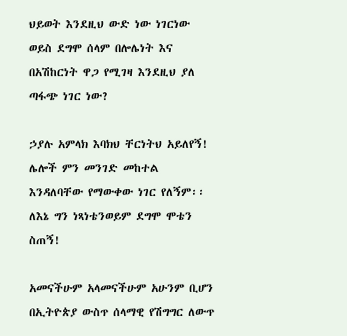ህይወት እንደዚህ ውድ ነው ነገርነው ወይስ ደግሞ ሰላም በሎሌነት እና በአሽከርነት ዋጋ የሚገዛ እንደዚህ ያለ ጣፋጭ ነገር ነው?

ኃያሉ አምላክ እባክህ ቸርነትህ አይለየኝ! ሌሎች ምን መንገድ መከተል እንዳለባቸው የማውቀው ነገር የለኝም፡፡ ለእኔ ግን ነጻነቴንወይም ደግሞ ሞቴን ስጠኝ!

አመናችሁም አላመናችሁም አሁንም ቢሆን በኢትዮጵያ ውስጥ ሰላማዊ የሽግግር ለውጥ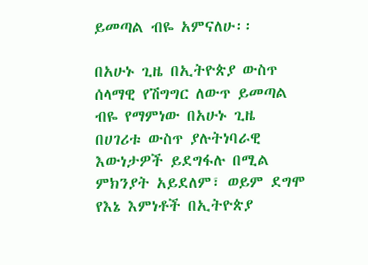ይመጣል ብዬ አምናለሁ፡፡

በአሁኑ ጊዜ በኢትዮጵያ ውስጥ ሰላማዊ የሽግግር ለውጥ ይመጣል ብዬ የማምነው በአሁኑ ጊዜ በሀገሪቱ ውስጥ ያሉትነባራዊ እውነታዎች ይደግፋሉ በሚል ምክንያት አይደለም፣ ወይም ደግሞ የእኔ እምነቶች በኢትዮጵያ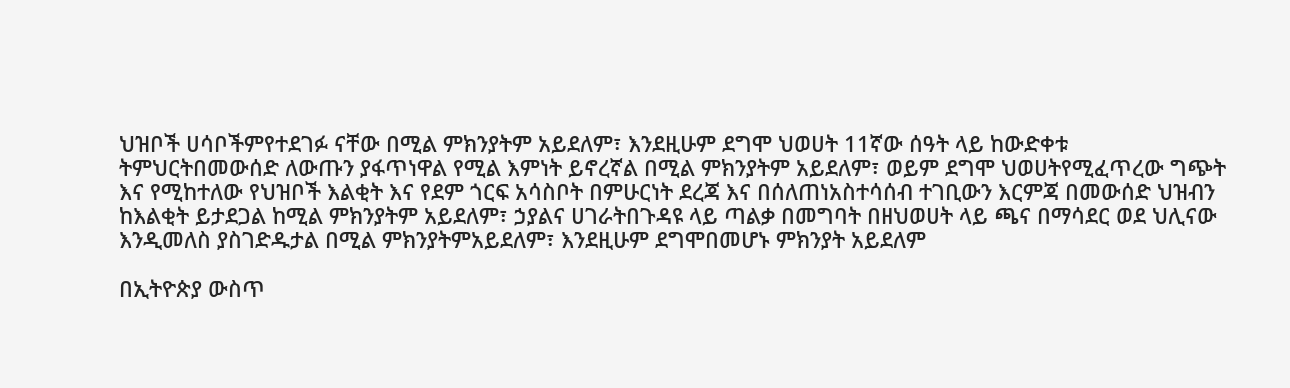ህዝቦች ሀሳቦችምየተደገፉ ናቸው በሚል ምክንያትም አይደለም፣ እንደዚሁም ደግሞ ህወሀት 11ኛው ሰዓት ላይ ከውድቀቱ ትምህርትበመውሰድ ለውጡን ያፋጥነዋል የሚል እምነት ይኖረኛል በሚል ምክንያትም አይደለም፣ ወይም ደግሞ ህወሀትየሚፈጥረው ግጭት እና የሚከተለው የህዝቦች እልቂት እና የደም ጎርፍ አሳስቦት በምሁርነት ደረጃ እና በሰለጠነአስተሳሰብ ተገቢውን እርምጃ በመውሰድ ህዝብን ከእልቂት ይታደጋል ከሚል ምክንያትም አይደለም፣ ኃያልና ሀገራትበጉዳዩ ላይ ጣልቃ በመግባት በዘህወሀት ላይ ጫና በማሳደር ወደ ህሊናው እንዲመለስ ያስገድዱታል በሚል ምክንያትምአይደለም፣ እንደዚሁም ደግሞበመሆኑ ምክንያት አይደለም

በኢትዮጵያ ውስጥ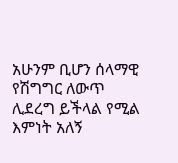አሁንም ቢሆን ሰላማዊ የሽግግር ለውጥ ሊደረግ ይችላል የሚል እምነት አለኝ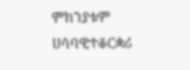ምክንያቱም ሀሳባዊተቆርቋሪ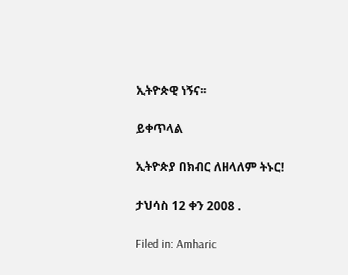ኢትዮጵዊ ነኝና፡፡

ይቀጥላል

ኢትዮጵያ በክብር ለዘላለም ትኑር!

ታህሳስ 12 ቀን 2008 .

Filed in: Amharic